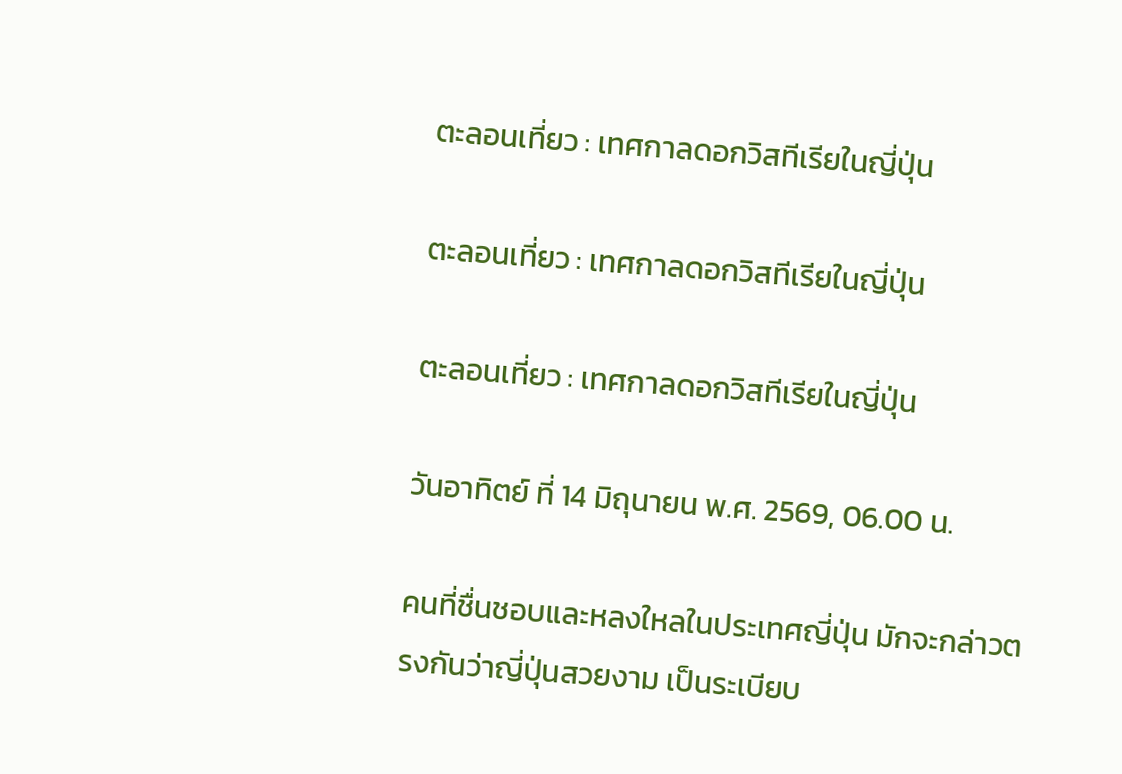ตะลอนเที่ยว : เทศกาลดอกวิสทีเรียในญี่ปุ่น

ตะลอนเที่ยว : เทศกาลดอกวิสทีเรียในญี่ปุ่น

ตะลอนเที่ยว : เทศกาลดอกวิสทีเรียในญี่ปุ่น

วันอาทิตย์ ที่ 14 มิถุนายน พ.ศ. 2569, 06.00 น.

คนที่ชื่นชอบและหลงใหลในประเทศญี่ปุ่น มักจะกล่าวตรงกันว่าญี่ปุ่นสวยงาม เป็นระเบียบ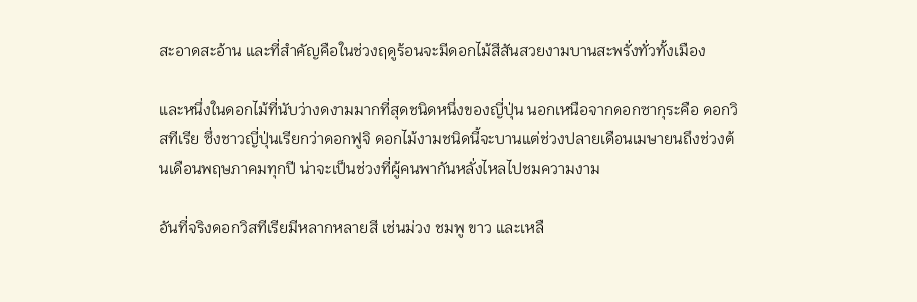สะอาดสะอ้าน และที่สำคัญคือในช่วงฤดูร้อนจะมีดอกไม้สีสันสวยงามบานสะพรั่งทั่วทั้งเมือง

และหนึ่งในดอกไม้ที่นับว่างดงามมากที่สุดชนิดหนึ่งของญี่ปุ่น นอกเหนือจากดอกซากุระคือ ดอกวิสทีเรีย ซึ่งชาวญี่ปุ่นเรียกว่าดอกฟูจิ ดอกไม้งามชนิดนี้จะบานแต่ช่วงปลายเดือนเมษายนถึงช่วงต้นเดือนพฤษภาคมทุกปี น่าจะเป็นช่วงที่ผู้คนพากันหลั่งไหลไปชมความงาม

อันที่จริงดอกวิสทีเรียมีหลากหลายสี เช่นม่วง ชมพู ขาว และเหลื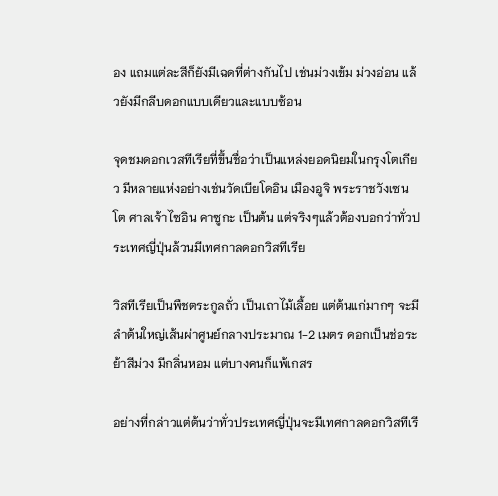อง แถมแต่ละสีก็ยังมีเฉดที่ต่างกันไป เช่นม่วงเข้ม ม่วงอ่อน แล้วยังมีกลีบดอกแบบเดียวและแบบซ้อน

จุดชมดอกเวสทีเรียที่ขึ้นชื่อว่าเป็นแหล่งยอดนิยมในกรุงโตเกียว มีหลายแห่งอย่างเช่นวัดเบียโดอิน เมืองอูจิ พระราชวังเซนโต ศาลเจ้าไซอิน คาซูกะ เป็นต้น แต่จริงๆแล้วต้องบอกว่าทั่วประเทศญี่ปุ่นล้วนมีเทศกาลดอกวิสทีเรีย

วิสทีเรียเป็นพืชตระกูลถั่ว เป็นเถาไม้เลื้อย แต่ต้นแก่มากๆ จะมีลำต้นใหญ่เส้นผ่าศูนย์กลางประมาณ 1-2 เมตร ดอกเป็นช่อระย้าสีม่วง มีกลิ่นหอม แต่บางคนก็แพ้เกสร

อย่างที่กล่าวแต่ต้นว่าทั่วประเทศญี่ปุ่นจะมีเทศกาลดอกวิสทีเรี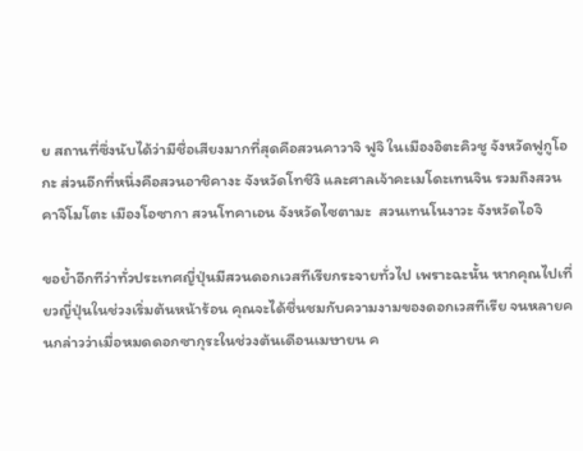ย สถานที่ซึ่งนับได้ว่ามีชื่อเสียงมากที่สุดคือสวนคาวาจิ ฟูจิ ในเมืองอิตะคิวชู จังหวัดฟูกูโอกะ ส่วนอีกที่หนึ่งคือสวนอาชิคางะ จังหวัดโทชิงิ และศาลเจ้าคะเมโดะเทนจิน รวมถึงสวนคาจิโมโตะ เมืองโอซากา สวนโทคาเอน จังหวัดไซตามะ  สวนเทนโนงาวะ จังหวัดไอจิ

ขอย้ำอีกทีว่าทั่วประเทศญี่ปุ่นมีสวนดอกเวสทีเรียกระจายทั่วไป เพราะฉะนั้น หากคุณไปเที่ยวญี่ปุ่นในช่วงเริ่มต้นหน้าร้อน คุณจะได้ชื่นชมกับความงามของดอกเวสทีเรีย จนหลายคนกล่าวว่าเมื่อหมดดอกซากุระในช่วงต้นเดือนเมษายน ค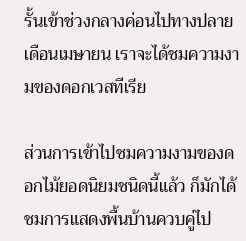รั้นเข้าช่วงกลางค่อนไปทางปลายเดือนเมษายน เราจะได้ชมความงามของดอกเวสทีเรีย

ส่วนการเข้าไปชมความงามของดอกไม้ยอดนิยมชนิดนี้แล้ว ก็มักได้ชมการแสดงพื้นบ้านควบคู่ไป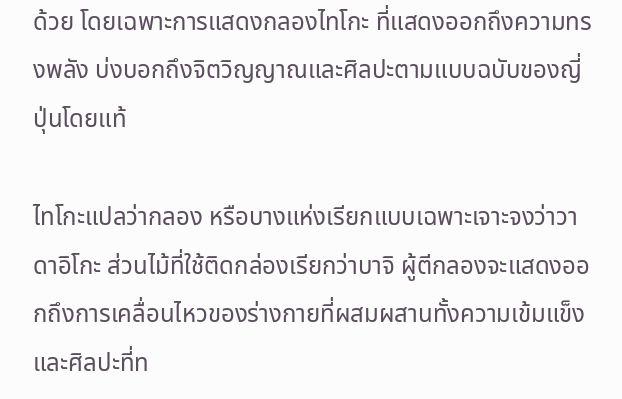ด้วย โดยเฉพาะการแสดงกลองไทโกะ ที่แสดงออกถึงความทรงพลัง บ่งบอกถึงจิตวิญญาณและศิลปะตามแบบฉบับของญี่ปุ่นโดยแท้

ไทโกะแปลว่ากลอง หรือบางแห่งเรียกแบบเฉพาะเจาะจงว่าวาดาอิโกะ ส่วนไม้ที่ใช้ติดกล่องเรียกว่าบาจิ ผู้ตีกลองจะแสดงออกถึงการเคลื่อนไหวของร่างกายที่ผสมผสานทั้งความเข้มแข็งและศิลปะที่ท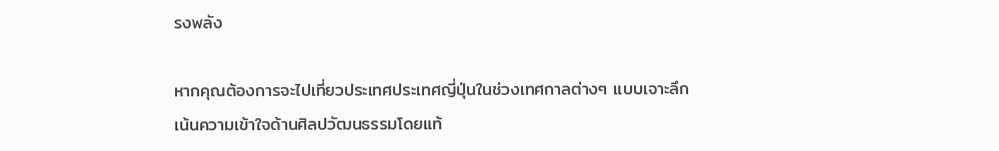รงพลัง

หากคุณต้องการจะไปเที่ยวประเทศประเทศญี่ปุ่นในช่วงเทศกาลต่างๆ แบบเจาะลึก เน้นความเข้าใจด้านศิลปวัฒนธรรมโดยแท้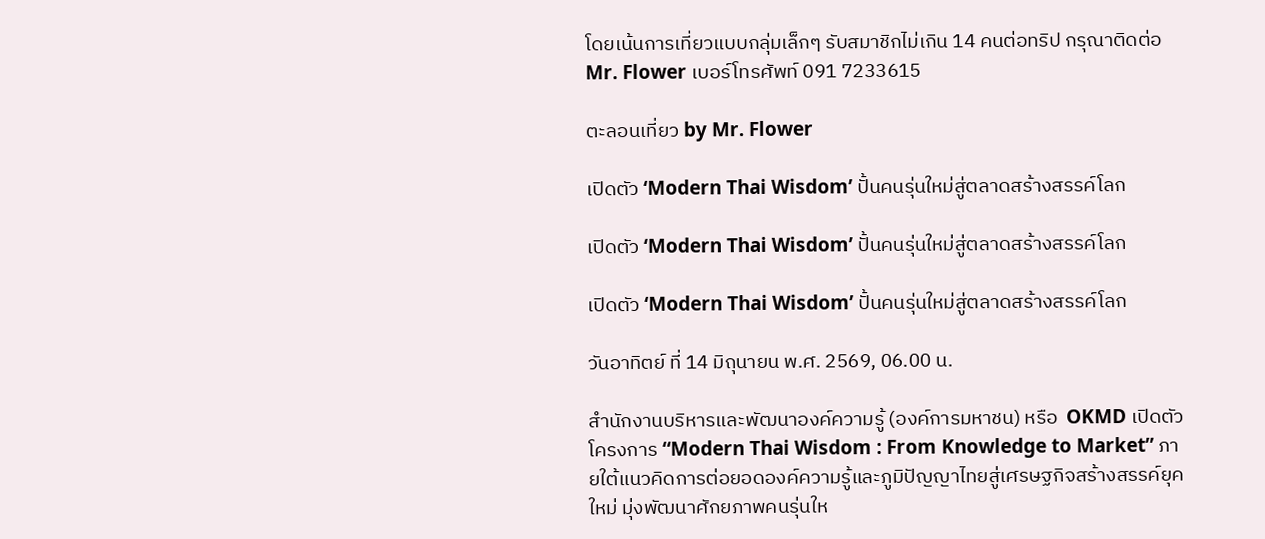โดยเน้นการเที่ยวแบบกลุ่มเล็กๆ รับสมาชิกไม่เกิน 14 คนต่อทริป กรุณาติดต่อ Mr. Flower เบอร์โทรศัพท์ 091 7233615

ตะลอนเที่ยว by Mr. Flower

เปิดตัว ‘Modern Thai Wisdom’ ปั้นคนรุ่นใหม่สู่ตลาดสร้างสรรค์โลก

เปิดตัว ‘Modern Thai Wisdom’ ปั้นคนรุ่นใหม่สู่ตลาดสร้างสรรค์โลก

เปิดตัว ‘Modern Thai Wisdom’ ปั้นคนรุ่นใหม่สู่ตลาดสร้างสรรค์โลก

วันอาทิตย์ ที่ 14 มิถุนายน พ.ศ. 2569, 06.00 น.

สำนักงานบริหารและพัฒนาองค์ความรู้ (องค์การมหาชน) หรือ  OKMD เปิดตัวโครงการ “Modern Thai Wisdom : From Knowledge to Market” ภายใต้แนวคิดการต่อยอดองค์ความรู้และภูมิปัญญาไทยสู่เศรษฐกิจสร้างสรรค์ยุคใหม่ มุ่งพัฒนาศักยภาพคนรุ่นให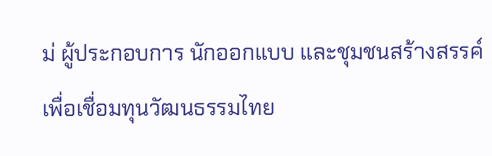ม่ ผู้ประกอบการ นักออกแบบ และชุมชนสร้างสรรค์ เพื่อเชื่อมทุนวัฒนธรรมไทย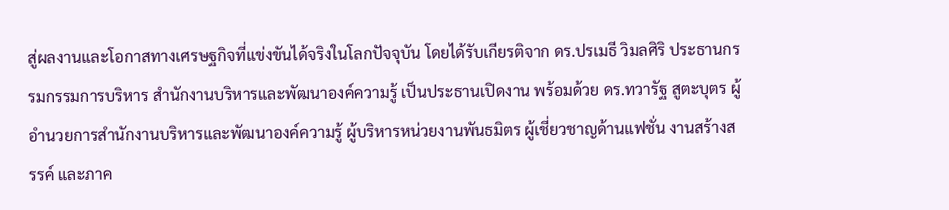สู่ผลงานและโอกาสทางเศรษฐกิจที่แข่งขันได้จริงในโลกปัจจุบัน โดยได้รับเกียรติจาก ดร.ปรเมธี วิมลศิริ ประธานกรรมกรรมการบริหาร สำนักงานบริหารและพัฒนาองค์ความรู้ เป็นประธานเปิดงาน พร้อมด้วย ดร.ทวารัฐ สูตะบุตร ผู้อำนวยการสำนักงานบริหารและพัฒนาองค์ความรู้ ผู้บริหารหน่วยงานพันธมิตร ผู้เชี่ยวชาญด้านแฟชั่น งานสร้างสรรค์ และภาค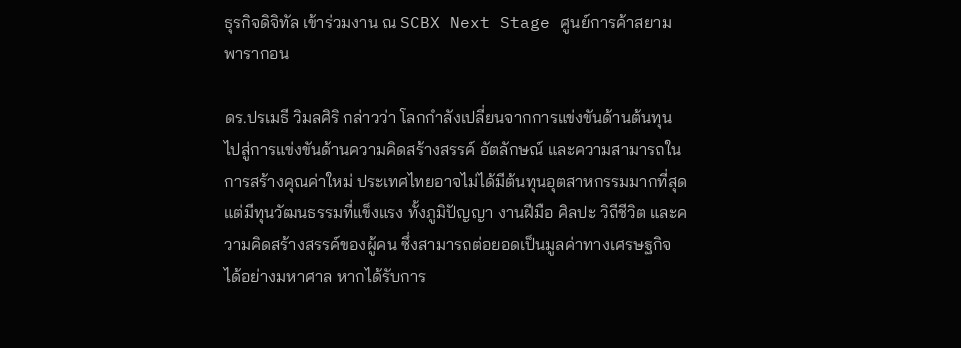ธุรกิจดิจิทัล เข้าร่วมงาน ณ SCBX Next Stage ศูนย์การค้าสยามพารากอน

ดร.ปรเมธี วิมลศิริ กล่าวว่า โลกกำลังเปลี่ยนจากการแข่งขันด้านต้นทุน ไปสู่การแข่งขันด้านความคิดสร้างสรรค์ อัตลักษณ์ และความสามารถในการสร้างคุณค่าใหม่ ประเทศไทยอาจไม่ได้มีต้นทุนอุตสาหกรรมมากที่สุด แต่มีทุนวัฒนธรรมที่แข็งแรง ทั้งภูมิปัญญา งานฝีมือ ศิลปะ วิถีชีวิต และความคิดสร้างสรรค์ของผู้คน ซึ่งสามารถต่อยอดเป็นมูลค่าทางเศรษฐกิจได้อย่างมหาศาล หากได้รับการ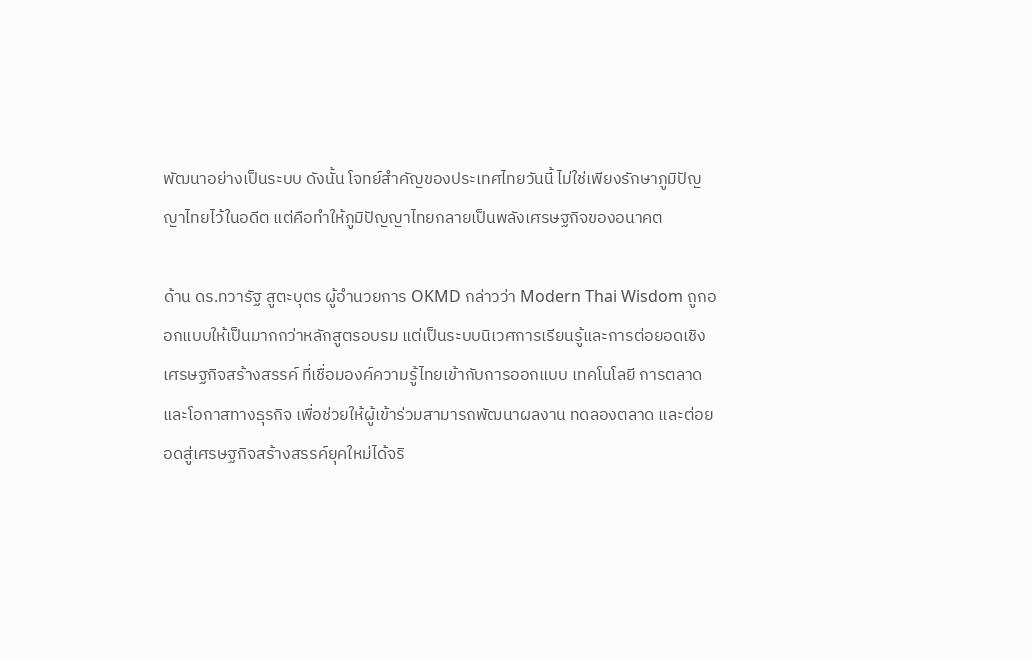พัฒนาอย่างเป็นระบบ ดังนั้น โจทย์สำคัญของประเทศไทยวันนี้ ไม่ใช่เพียงรักษาภูมิปัญญาไทยไว้ในอดีต แต่คือทำให้ภูมิปัญญาไทยกลายเป็นพลังเศรษฐกิจของอนาคต

ด้าน ดร.ทวารัฐ สูตะบุตร ผู้อำนวยการ OKMD กล่าวว่า Modern Thai Wisdom ถูกออกแบบให้เป็นมากกว่าหลักสูตรอบรม แต่เป็นระบบนิเวศการเรียนรู้และการต่อยอดเชิงเศรษฐกิจสร้างสรรค์ ที่เชื่อมองค์ความรู้ไทยเข้ากับการออกแบบ เทคโนโลยี การตลาด และโอกาสทางธุรกิจ เพื่อช่วยให้ผู้เข้าร่วมสามารถพัฒนาผลงาน ทดลองตลาด และต่อยอดสู่เศรษฐกิจสร้างสรรค์ยุคใหม่ได้จริ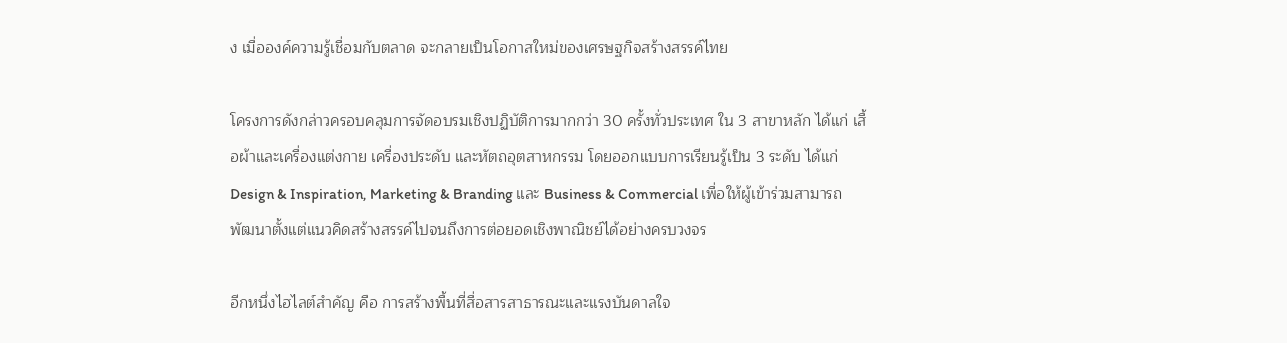ง เมื่อองค์ความรู้เชื่อมกับตลาด จะกลายเป็นโอกาสใหม่ของเศรษฐกิจสร้างสรรค์ไทย

โครงการดังกล่าวครอบคลุมการจัดอบรมเชิงปฏิบัติการมากกว่า 30 ครั้งทั่วประเทศ ใน 3 สาขาหลัก ได้แก่ เสื้อผ้าและเครื่องแต่งกาย เครื่องประดับ และหัตถอุตสาหกรรม โดยออกแบบการเรียนรู้เป็น 3 ระดับ ได้แก่ Design & Inspiration, Marketing & Branding และ Business & Commercial เพื่อให้ผู้เข้าร่วมสามารถพัฒนาตั้งแต่แนวคิดสร้างสรรค์ไปจนถึงการต่อยอดเชิงพาณิชย์ได้อย่างครบวงจร

อีกหนึ่งไฮไลต์สำคัญ คือ การสร้างพื้นที่สื่อสารสาธารณะและแรงบันดาลใจ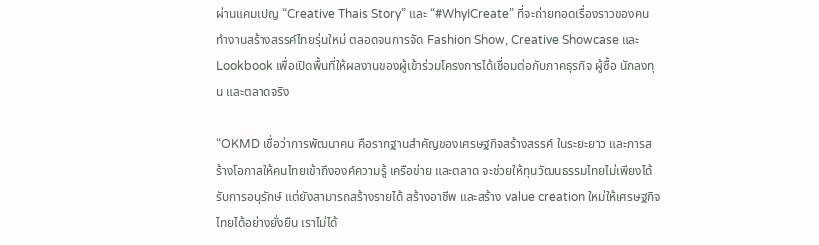ผ่านแคมเปญ “Creative Thais Story” และ “#WhyICreate” ที่จะถ่ายทอดเรื่องราวของคนทำงานสร้างสรรค์ไทยรุ่นใหม่ ตลอดจนการจัด Fashion Show, Creative Showcase และ Lookbook เพื่อเปิดพื้นที่ให้ผลงานของผู้เข้าร่วมโครงการได้เชื่อมต่อกับภาคธุรกิจ ผู้ซื้อ นักลงทุน และตลาดจริง

“OKMD เชื่อว่าการพัฒนาคน คือรากฐานสำคัญของเศรษฐกิจสร้างสรรค์ ในระยะยาว และการสร้างโอกาสให้คนไทยเข้าถึงองค์ความรู้ เครือข่าย และตลาด จะช่วยให้ทุนวัฒนธรรมไทยไม่เพียงได้รับการอนุรักษ์ แต่ยังสามารถสร้างรายได้ สร้างอาชีพ และสร้าง value creation ใหม่ให้เศรษฐกิจไทยได้อย่างยั่งยืน เราไม่ได้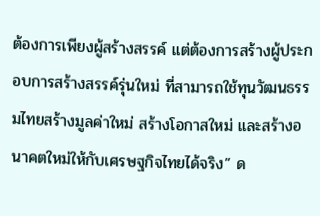ต้องการเพียงผู้สร้างสรรค์ แต่ต้องการสร้างผู้ประกอบการสร้างสรรค์รุ่นใหม่ ที่สามารถใช้ทุนวัฒนธรรมไทยสร้างมูลค่าใหม่ สร้างโอกาสใหม่ และสร้างอนาคตใหม่ให้กับเศรษฐกิจไทยได้จริง” ด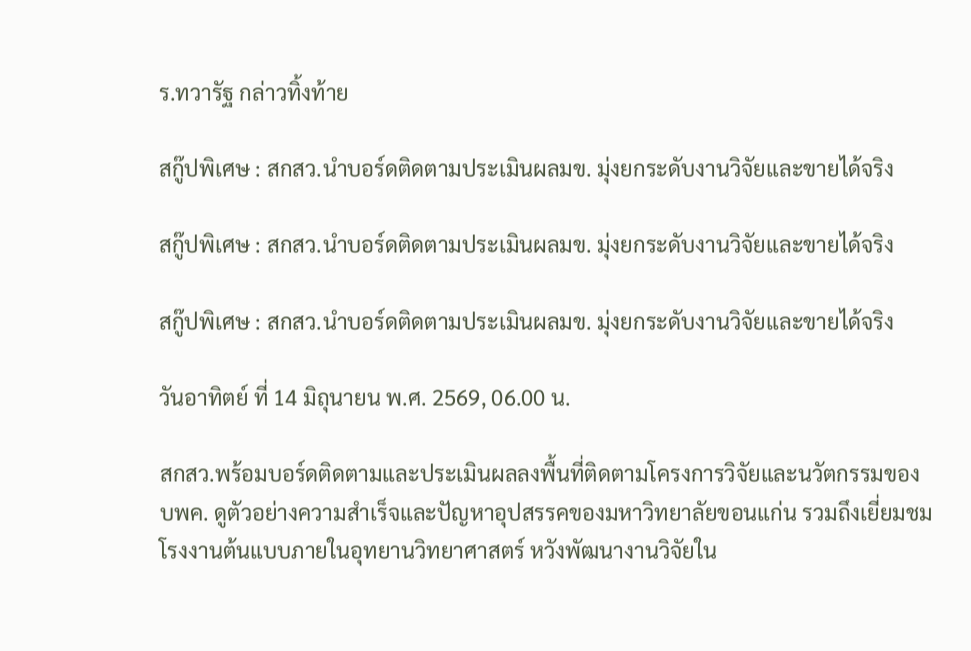ร.ทวารัฐ กล่าวทิ้งท้าย

สกู๊ปพิเศษ : สกสว.นำบอร์ดติดตามประเมินผลมข. มุ่งยกระดับงานวิจัยและขายได้จริง

สกู๊ปพิเศษ : สกสว.นำบอร์ดติดตามประเมินผลมข. มุ่งยกระดับงานวิจัยและขายได้จริง

สกู๊ปพิเศษ : สกสว.นำบอร์ดติดตามประเมินผลมข. มุ่งยกระดับงานวิจัยและขายได้จริง

วันอาทิตย์ ที่ 14 มิถุนายน พ.ศ. 2569, 06.00 น.

สกสว.พร้อมบอร์ดติดตามและประเมินผลลงพื้นที่ติดตามโครงการวิจัยและนวัตกรรมของ บพค. ดูตัวอย่างความสำเร็จและปัญหาอุปสรรคของมหาวิทยาลัยขอนแก่น รวมถึงเยี่ยมชมโรงงานต้นแบบภายในอุทยานวิทยาศาสตร์ หวังพัฒนางานวิจัยใน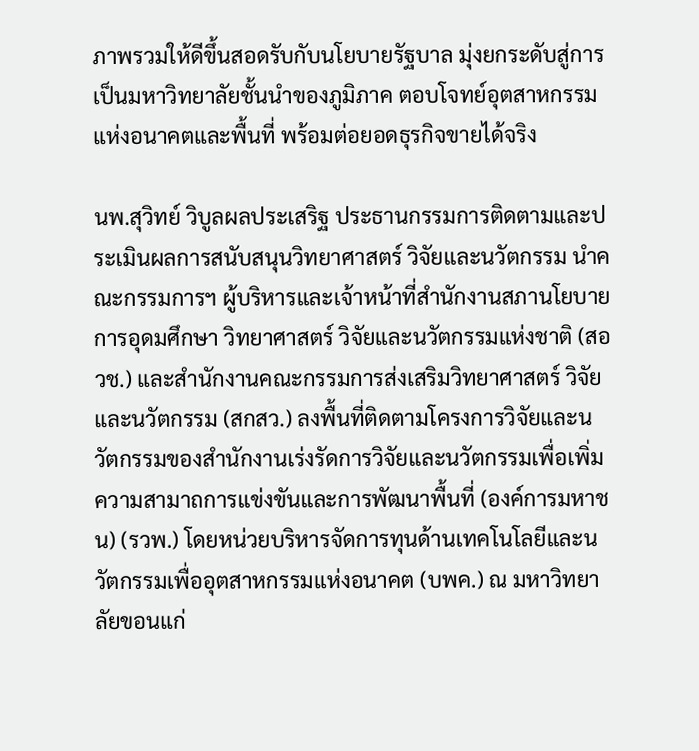ภาพรวมให้ดีขึ้นสอดรับกับนโยบายรัฐบาล มุ่งยกระดับสู่การเป็นมหาวิทยาลัยชั้นนำของภูมิภาค ตอบโจทย์อุตสาหกรรมแห่งอนาคตและพื้นที่ พร้อมต่อยอดธุรกิจขายได้จริง

นพ.สุวิทย์ วิบูลผลประเสริฐ ประธานกรรมการติดตามและประเมินผลการสนับสนุนวิทยาศาสตร์ วิจัยและนวัตกรรม นำคณะกรรมการฯ ผู้บริหารและเจ้าหน้าที่สำนักงานสภานโยบายการอุดมศึกษา วิทยาศาสตร์ วิจัยและนวัตกรรมแห่งชาติ (สอวช.) และสำนักงานคณะกรรมการส่งเสริมวิทยาศาสตร์ วิจัยและนวัตกรรม (สกสว.) ลงพื้นที่ติดตามโครงการวิจัยและนวัตกรรมของสำนักงานเร่งรัดการวิจัยและนวัตกรรมเพื่อเพิ่มความสามาถการแข่งขันและการพัฒนาพื้นที่ (องค์การมหาชน) (รวพ.) โดยหน่วยบริหารจัดการทุนด้านเทคโนโลยีและนวัตกรรมเพื่ออุตสาหกรรมแห่งอนาคต (บพค.) ณ มหาวิทยาลัยขอนแก่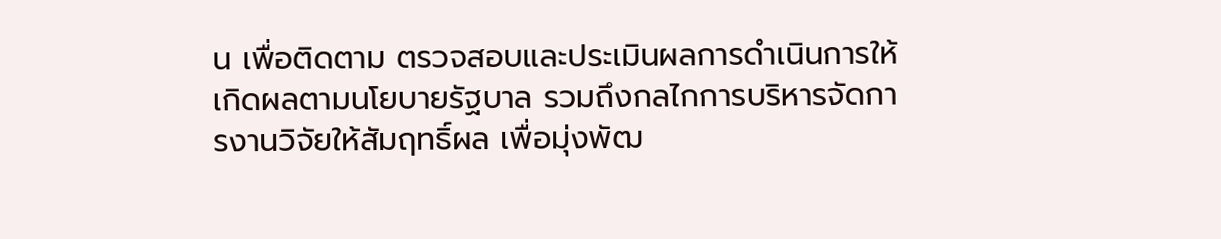น เพื่อติดตาม ตรวจสอบและประเมินผลการดำเนินการให้เกิดผลตามนโยบายรัฐบาล รวมถึงกลไกการบริหารจัดการงานวิจัยให้สัมฤทธิ์ผล เพื่อมุ่งพัฒ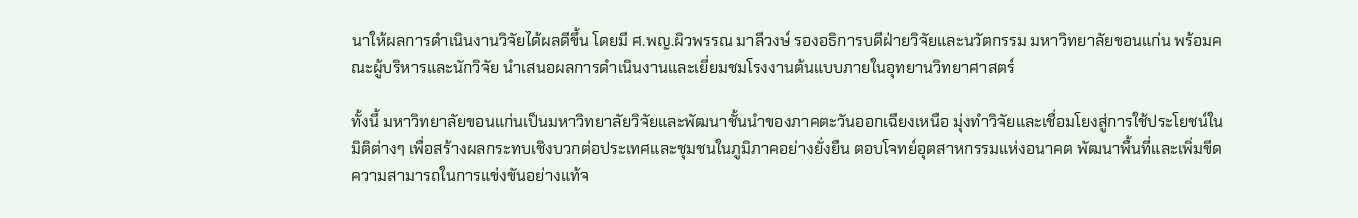นาให้ผลการดำเนินงานวิจัยได้ผลดีขึ้น โดยมี ศ.พญ.ผิวพรรณ มาลีวงษ์ รองอธิการบดีฝ่ายวิจัยและนวัตกรรม มหาวิทยาลัยขอนแก่น พร้อมคณะผู้บริหารและนักวิจัย นำเสนอผลการดำเนินงานและเยี่ยมชมโรงงานต้นแบบภายในอุทยานวิทยาศาสตร์

ทั้งนี้ มหาวิทยาลัยขอนแก่นเป็นมหาวิทยาลัยวิจัยและพัฒนาชั้นนำของภาคตะวันออกเฉียงเหนือ มุ่งทำวิจัยและเชื่อมโยงสู่การใช้ประโยชน์ในมิติต่างๆ เพื่อสร้างผลกระทบเชิงบวกต่อประเทศและชุมชนในภูมิภาคอย่างยั่งยืน ตอบโจทย์อุตสาหกรรมแห่งอนาคต พัฒนาพื้นที่และเพิ่มขีดความสามารถในการแข่งขันอย่างแท้จ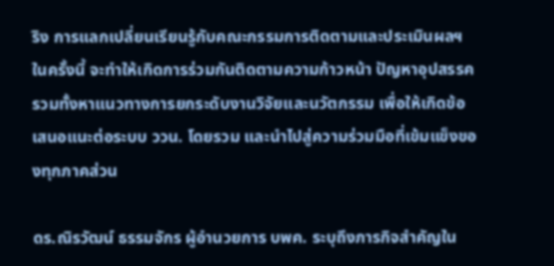ริง การแลกเปลี่ยนเรียนรู้กับคณะกรรมการติดตามและประเมินผลฯ ในครั้งนี้ จะทำให้เกิดการร่วมกันติดตามความก้าวหน้า ปัญหาอุปสรรค รวมทั้งหาแนวทางการยกระดับงานวิจัยและนวัตกรรม เพื่อให้เกิดข้อเสนอแนะต่อระบบ ววน. โดยรวม และนำไปสู่ความร่วมมือที่เข้มแข็งของทุกภาคส่วน

ดร.ณิรวัฒน์ ธรรมจักร ผู้อำนวยการ บพค. ระบุถึงภารกิจสำคัญใน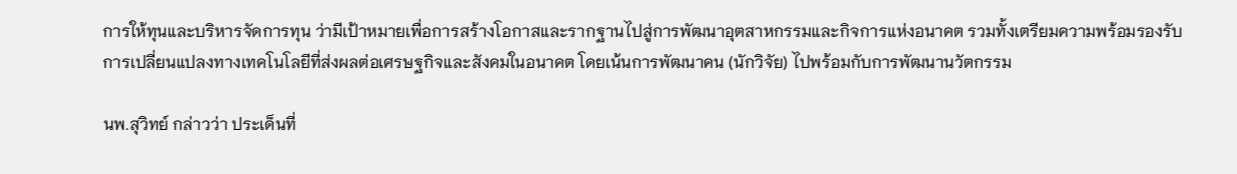การให้ทุนและบริหารจัดการทุน ว่ามีเป้าหมายเพื่อการสร้างโอกาสและรากฐานไปสู่การพัฒนาอุตสาหกรรมและกิจการแห่งอนาคต รวมทั้งเตรียมความพร้อมรองรับการเปลี่ยนแปลงทางเทคโนโลยีที่ส่งผลต่อเศรษฐกิจและสังคมในอนาคต โดยเน้นการพัฒนาคน (นักวิจัย) ไปพร้อมกับการพัฒนานวัตกรรม

นพ.สุวิทย์ กล่าวว่า ประเด็นที่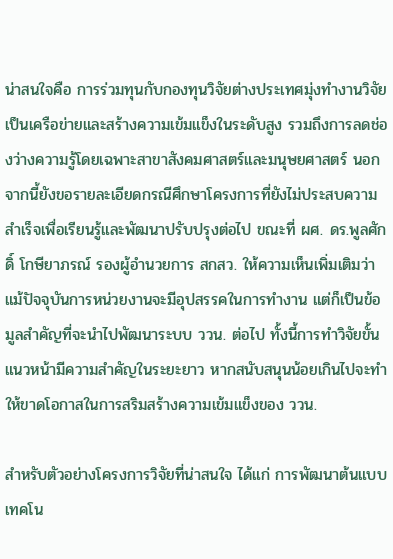น่าสนใจคือ การร่วมทุนกับกองทุนวิจัยต่างประเทศมุ่งทำงานวิจัยเป็นเครือข่ายและสร้างความเข้มแข็งในระดับสูง รวมถึงการลดช่องว่างความรู้โดยเฉพาะสาขาสังคมศาสตร์และมนุษยศาสตร์ นอกจากนี้ยังขอรายละเอียดกรณีศึกษาโครงการที่ยังไม่ประสบความสำเร็จเพื่อเรียนรู้และพัฒนาปรับปรุงต่อไป ขณะที่ ผศ. ดร.พูลศักดิ์ โกษียาภรณ์ รองผู้อำนวยการ สกสว. ให้ความเห็นเพิ่มเติมว่า แม้ปัจจุบันการหน่วยงานจะมีอุปสรรคในการทำงาน แต่ก็เป็นข้อมูลสำคัญที่จะนำไปพัฒนาระบบ ววน. ต่อไป ทั้งนี้การทำวิจัยขั้นแนวหน้ามีความสำคัญในระยะยาว หากสนับสนุนน้อยเกินไปจะทำให้ขาดโอกาสในการสริมสร้างความเข้มแข็งของ ววน.

สำหรับตัวอย่างโครงการวิจัยที่น่าสนใจ ได้แก่ การพัฒนาต้นแบบเทคโน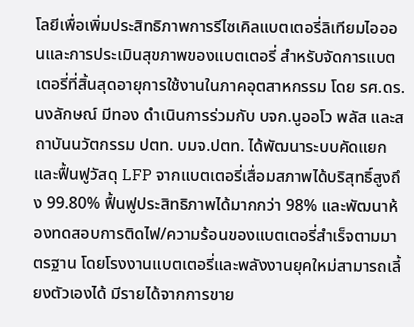โลยีเพื่อเพิ่มประสิทธิภาพการรีไซเคิลแบตเตอรี่ลิเทียมไอออนและการประเมินสุขภาพของแบตเตอรี่ สำหรับจัดการแบตเตอรี่ที่สิ้นสุดอายุการใช้งานในภาคอุตสาหกรรม โดย รศ.ดร.นงลักษณ์ มีทอง ดำเนินการร่วมกับ บจก.นูออโว พลัส และสถาบันนวัตกรรม ปตท. บมจ.ปตท. ได้พัฒนาระบบคัดแยกและฟื้นฟูวัสดุ LFP จากแบตเตอรี่เสื่อมสภาพได้บริสุทธิ์สูงถึง 99.80% ฟื้นฟูประสิทธิภาพได้มากกว่า 98% และพัฒนาห้องทดสอบการติดไฟ/ความร้อนของแบตเตอรี่สำเร็จตามมาตรฐาน โดยโรงงานแบตเตอรี่และพลังงานยุคใหม่สามารถเลี้ยงตัวเองได้ มีรายได้จากการขาย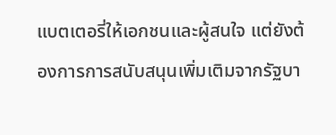แบตเตอรี่ให้เอกชนและผู้สนใจ แต่ยังต้องการการสนับสนุนเพิ่มเติมจากรัฐบา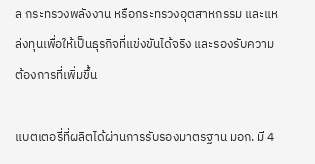ล กระทรวงพลังงาน หรือกระทรวงอุตสาหกรรม และแหล่งทุนเพื่อให้เป็นธุรกิจที่แข่งขันได้จริง และรองรับความต้องการที่เพิ่มขึ้น

แบตเตอรี่ที่ผลิตได้ผ่านการรับรองมาตรฐาน มอก. มี 4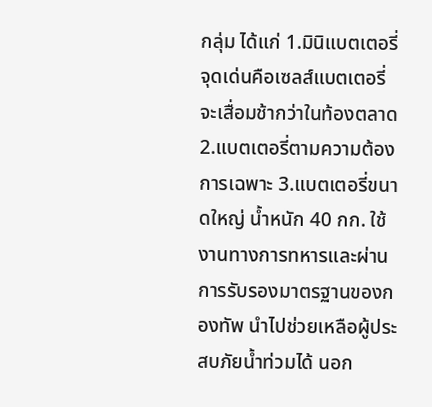กลุ่ม ได้แก่ 1.มินิแบตเตอรี่ จุดเด่นคือเซลส์แบตเตอรี่จะเสื่อมช้ากว่าในท้องตลาด 2.แบตเตอรี่ตามความต้องการเฉพาะ 3.แบตเตอรี่ขนาดใหญ่ น้ำหนัก 40 กก. ใช้งานทางการทหารและผ่านการรับรองมาตรฐานของกองทัพ นำไปช่วยเหลือผู้ประสบภัยน้ำท่วมได้ นอก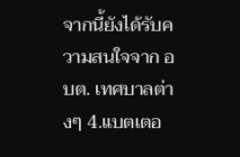จากนี้ยังได้รับความสนใจจาก อบต. เทศบาลต่างๆ 4.แบตเตอ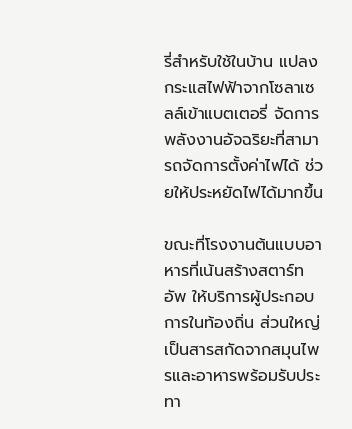รี่สำหรับใช้ในบ้าน แปลงกระแสไฟฟ้าจากโซลาเซลล์เข้าแบตเตอรี่ จัดการพลังงานอัจฉริยะที่สามารถจัดการตั้งค่าไฟได้ ช่วยให้ประหยัดไฟได้มากขึ้น

ขณะที่โรงงานต้นแบบอาหารที่เน้นสร้างสตาร์ทอัพ ให้บริการผู้ประกอบการในท้องถิ่น ส่วนใหญ่เป็นสารสกัดจากสมุนไพรและอาหารพร้อมรับประทา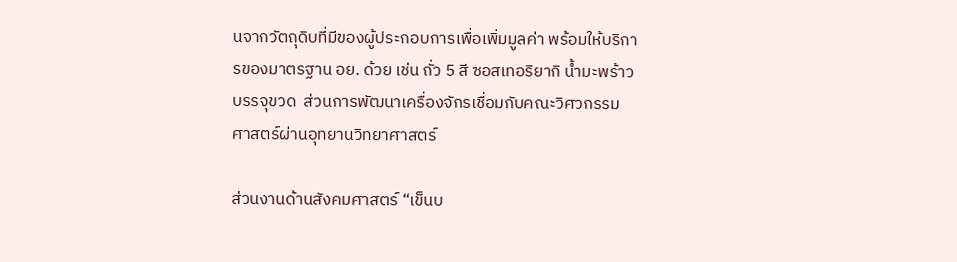นจากวัตถุดิบที่มีของผู้ประกอบการเพื่อเพิ่มมูลค่า พร้อมให้บริการของมาตรฐาน อย. ด้วย เช่น ถั่ว 5 สี ซอสเทอริยากิ น้ำมะพร้าวบรรจุขวด  ส่วนการพัฒนาเครื่องจักรเชื่อมกับคณะวิศวกรรมศาสตร์ผ่านอุทยานวิทยาศาสตร์

ส่วนงานด้านสังคมศาสตร์ “เข็นบ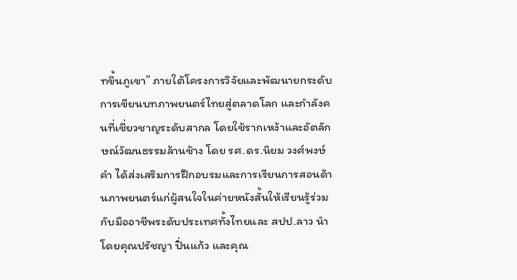ทขึ้นภูเขา” ภายใต้โครงการวิจัยและพัฒนายกระดับการเขียนบทภาพยนตร์ไทยสู่ตลาดโลก และกำลังคนที่เชี่ยวชาญระดับสากล โดยใช้รากเหง้าและอัตลักษณ์วัฒนธรรมล้านช้าง โดย รศ.ดร.นิยม วงศ์พงษ์คำ ได้ส่งเสริมการฝึกอบรมและการเรียนการสอนด้านภาพยนตร์แก่ผู้สนใจในค่ายหนังสั้นให้เรียนรู้ร่วมกับมืออาชีพระดับประเทศทั้งไทยและ สปป.ลาว นำโดยคุณปรัชญา ปิ่นแก้ว และคุณ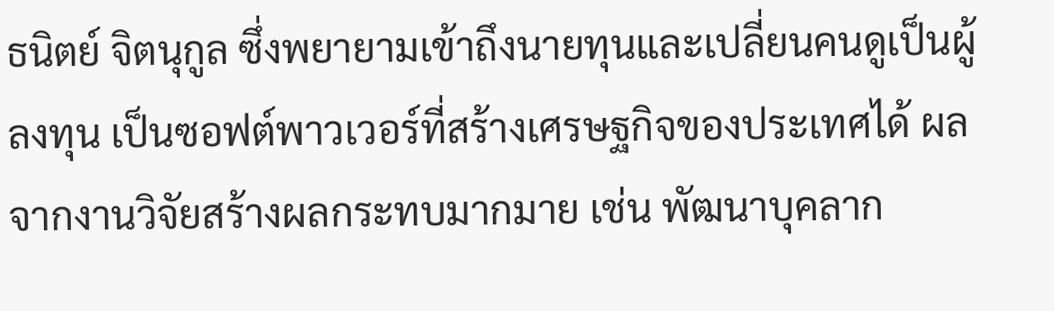ธนิตย์ จิตนุกูล ซึ่งพยายามเข้าถึงนายทุนและเปลี่ยนคนดูเป็นผู้ลงทุน เป็นซอฟต์พาวเวอร์ที่สร้างเศรษฐกิจของประเทศได้ ผลจากงานวิจัยสร้างผลกระทบมากมาย เช่น พัฒนาบุคลาก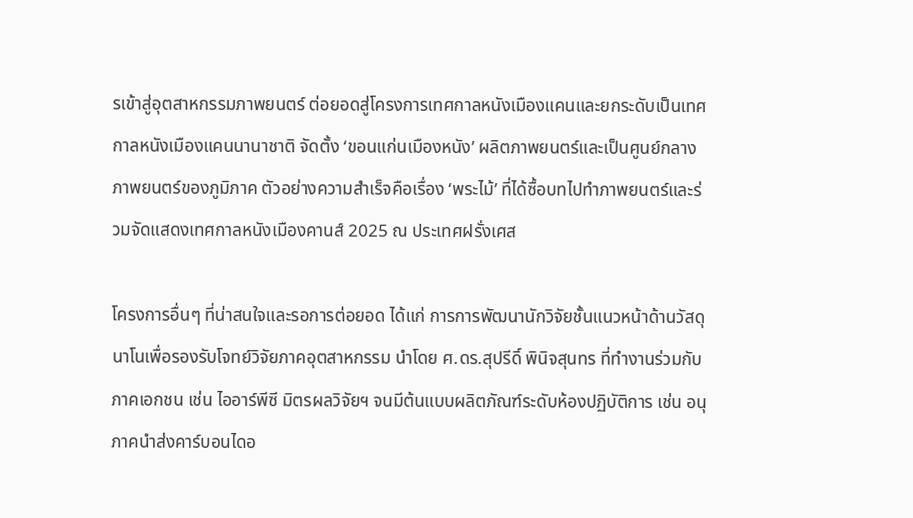รเข้าสู่อุตสาหกรรมภาพยนตร์ ต่อยอดสู่โครงการเทศกาลหนังเมืองแคนและยกระดับเป็นเทศกาลหนังเมืองแคนนานาชาติ จัดตั้ง ‘ขอนแก่นเมืองหนัง’ ผลิตภาพยนตร์และเป็นศูนย์กลางภาพยนตร์ของภูมิภาค ตัวอย่างความสำเร็จคือเรื่อง ‘พระไม้’ ที่ได้ซื้อบทไปทำภาพยนตร์และร่วมจัดแสดงเทศกาลหนังเมืองคานส์ 2025 ณ ประเทศฝรั่งเศส

โครงการอื่นๆ ที่น่าสนใจและรอการต่อยอด ได้แก่ การการพัฒนานักวิจัยชั้นแนวหน้าด้านวัสดุนาโนเพื่อรองรับโจทย์วิจัยภาคอุตสาหกรรม นำโดย ศ.ดร.สุปรีดิ์ พินิจสุนทร ที่ทำงานร่วมกับภาคเอกชน เช่น ไออาร์พีซี มิตรผลวิจัยฯ จนมีต้นแบบผลิตภัณฑ์ระดับห้องปฏิบัติการ เช่น อนุภาคนำส่งคาร์บอนไดอ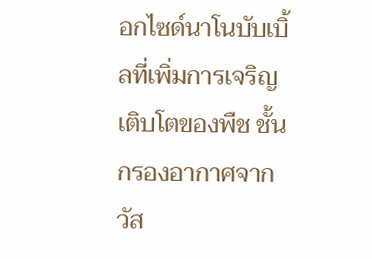อกไซด์นาโนบับเบิ้ลที่เพิ่มการเจริญเติบโตของพืช ชั้นกรองอากาศจากวัส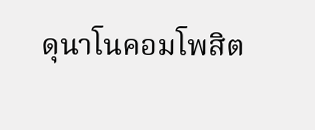ดุนาโนคอมโพสิต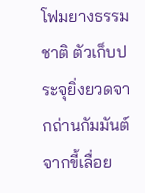โฟมยางธรรมชาติ ตัวเก็บประจุยิ่งยวดจากถ่านกัมมันต์จากขี้เลื่อย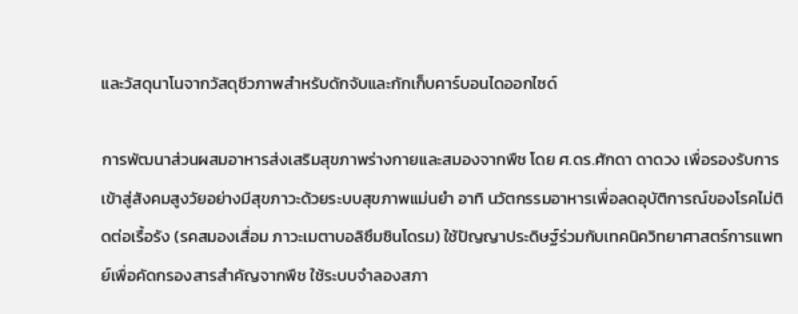และวัสดุนาโนจากวัสดุชีวภาพสำหรับดักจับและกักเก็บคาร์บอนไดออกไซด์

การพัฒนาส่วนผสมอาหารส่งเสริมสุขภาพร่างกายและสมองจากพืช โดย ศ.ดร.ศักดา ดาดวง เพื่อรองรับการเข้าสู่สังคมสูงวัยอย่างมีสุขภาวะด้วยระบบสุขภาพแม่นยำ อาทิ นวัตกรรมอาหารเพื่อลดอุบัติการณ์ของโรคไม่ติดต่อเรื้อรัง (รคสมองเสื่อม ภาวะเมตาบอลิซึมซินโดรม) ใช้ปัญญาประดิษฐ์ร่วมกับเทคนิควิทยาศาสตร์การแพทย์เพื่อคัดกรองสารสำคัญจากพืช ใช้ระบบจำลองสภา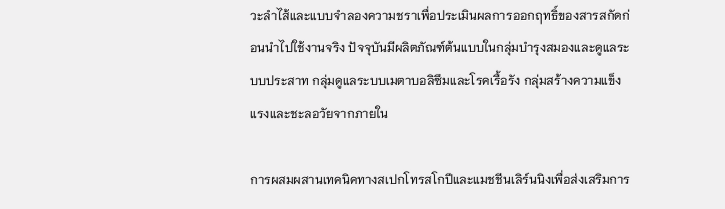วะลำไส้และแบบจำลองความชราเพื่อประเมินผลการออกฤทธิ์ของสารสกัดก่อนนำไปใช้งานจริง ปัจจุบันมีผลิตภัณฑ์ต้นแบบในกลุ่มบำรุงสมองและดูแลระบบประสาท กลุ่มดูแลระบบเมตาบอลิซึมและโรคเรื้อรัง กลุ่มสร้างความแข็งแรงและชะลอวัยจากภายใน

การผสมผสานเทคนิคทางสเปกโทรสโกปีและแมชชีนเลิร์นนิงเพื่อส่งเสริมการ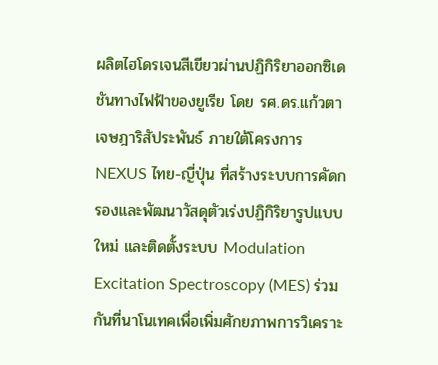ผลิตไฮโดรเจนสีเขียวผ่านปฏิกิริยาออกซิเดชันทางไฟฟ้าของยูเรีย โดย รศ.ดร.แก้วตา เจษฎาริสัประพันธ์ ภายใต้โครงการ NEXUS ไทย-ญี่ปุ่น ที่สร้างระบบการคัดกรองและพัฒนาวัสดุตัวเร่งปฏิกิริยารูปแบบใหม่ และติดตั้งระบบ Modulation Excitation Spectroscopy (MES) ร่วมกันที่นาโนเทคเพื่อเพิ่มศักยภาพการวิเคราะ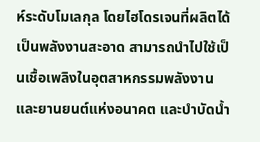ห์ระดับโมเลกุล โดยไฮโดรเจนที่ผลิตได้เป็นพลังงานสะอาด สามารถนำไปใช้เป็นเชื้อเพลิงในอุตสาหกรรมพลังงานและยานยนต์แห่งอนาคต และบำบัดน้ำ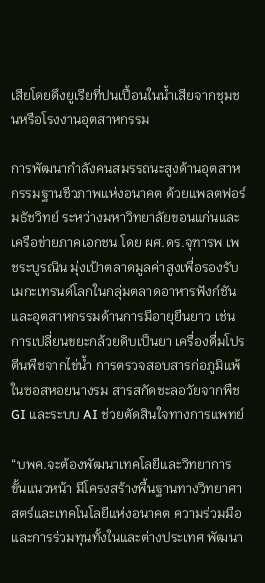เสียโดยดึงยูเรียที่ปนเปื้อนในน้ำเสียจากชุมชนหรือโรงงานอุตสาหกรรม

การพัฒนากำลังคนสมรรถนะสูงด้านอุตสาหกรรมฐานชีวภาพแห่งอนาคต ด้วยแพลตฟอร์มธัชวิทย์ ระหว่างมหาวิทยาลัยขอนแก่นและเครือข่ายภาคเอกชน โดย ผศ.ดร.จุฑารพ เพชระบูรณิน มุ่งเป้าตลาดมูลค่าสูงเพื่อรองรับเมกะเทรนด์โลกในกลุ่มตลาดอาหารฟังก์ชันและอุตสาหกรรมด้านการมีอายุยืนยาว เช่น การเปลี่ยนขยะกล้วยดิบเป็นยา เครื่องดื่มโปรตีนพืชจากไข่น้ำ การตรวจสอบสารก่อภูมิแพ้ในซอสหอยนางรม สารสกัดชะลอวัยจากพืช GI และระบบ AI ช่วยตัดสินใจทางการแพทย์

“บพค.จะต้องพัฒนาเทคโลยีและวิทยาการขั้นแนวหน้า มีโครงสร้างพื้นฐานทางวิทยาศาสตร์และเทคโนโลยีแห่งอนาคต ความร่วมมือและการร่วมทุนทั้งในและต่างประเทศ พัฒนา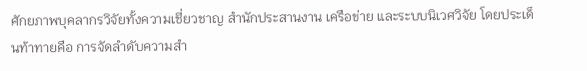ศักยภาพบุคลากรวิจัยทั้งความเชี่ยวชาญ สำนักประสานงาน เครือข่าย และระบบนิเวศวิจัย โดยประเด็นท้าทายคือ การจัดลำดับความสำ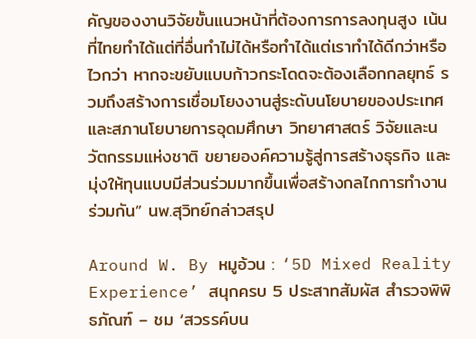คัญของงานวิจัยขั้นแนวหน้าที่ต้องการการลงทุนสูง เน้นที่ไทยทำได้แต่ที่อื่นทำไม่ได้หรือทำได้แต่เราทำได้ดีกว่าหรือไวกว่า หากจะขยับแบบก้าวกระโดดจะต้องเลือกกลยุทธ์ รวมถึงสร้างการเชื่อมโยงงานสู่ระดับนโยบายของประเทศและสภานโยบายการอุดมศึกษา วิทยาศาสตร์ วิจัยและนวัตกรรมแห่งชาติ ขยายองค์ความรู้สู่การสร้างธุรกิจ และมุ่งให้ทุนแบบมีส่วนร่วมมากขึ้นเพื่อสร้างกลไกการทำงานร่วมกัน” นพ.สุวิทย์กล่าวสรุป

Around W. By หมูอ้วน : ‘5D Mixed Reality Experience’ สนุกครบ 5 ประสาทสัมผัส สำรวจพิพิธภัณฑ์ – ชม ‘สวรรค์บน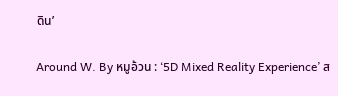ดิน’

Around W. By หมูอ้วน : ‘5D Mixed Reality Experience’ ส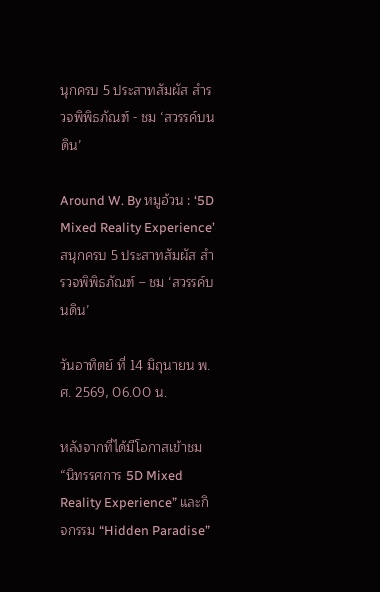นุกครบ 5 ประสาทสัมผัส สำรวจพิพิธภัณฑ์ - ชม ‘สวรรค์บนดิน’

Around W. By หมูอ้วน : ‘5D Mixed Reality Experience’ สนุกครบ 5 ประสาทสัมผัส สำรวจพิพิธภัณฑ์ – ชม ‘สวรรค์บนดิน’

วันอาทิตย์ ที่ 14 มิถุนายน พ.ศ. 2569, 06.00 น.

หลังจากที่ได้มีโอกาสเข้าชม “นิทรรศการ 5D Mixed Reality Experience” และกิจกรรม “Hidden Paradise”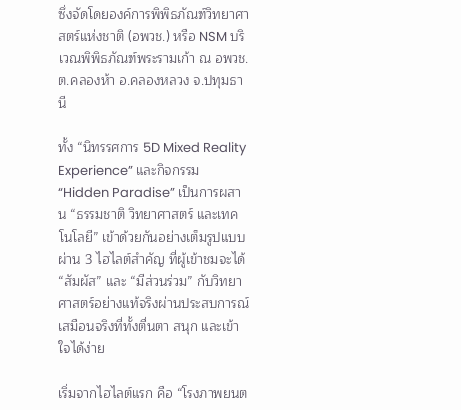ซึ่งจัดโดยองค์การพิพิธภัณฑ์วิทยาศาสตร์แห่งชาติ (อพวช.) หรือ NSM บริเวณพิพิธภัณฑ์พระรามเก้า ณ อพวช. ต.คลองห้า อ.คลองหลวง จ.ปทุมธานี

ทั้ง “นิทรรศการ 5D Mixed Reality Experience” และกิจกรรม “Hidden Paradise” เป็นการผสาน “ธรรมชาติ วิทยาศาสตร์ และเทคโนโลยี” เข้าด้วยกันอย่างเต็มรูปแบบ ผ่าน 3 ไฮไลต์สำคัญ ที่ผู้เข้าชมจะได้ “สัมผัส” และ “มีส่วนร่วม” กับวิทยาศาสตร์อย่างแท้จริงผ่านประสบการณ์เสมือนจริงที่ทั้งตื่นตา สนุก และเข้าใจได้ง่าย

เริ่มจากไฮไลต์แรก คือ “โรงภาพยนต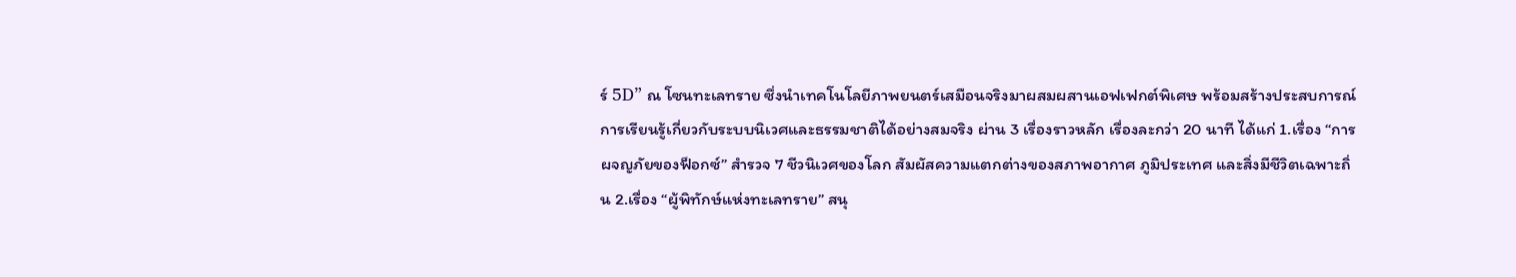ร์ 5D” ณ โซนทะเลทราย ซึ่งนำเทคโนโลยีภาพยนตร์เสมือนจริงมาผสมผสานเอฟเฟกต์พิเศษ พร้อมสร้างประสบการณ์การเรียนรู้เกี่ยวกับระบบนิเวศและธรรมชาติได้อย่างสมจริง ผ่าน 3 เรื่องราวหลัก เรื่องละกว่า 20 นาที ได้แก่ 1.เรื่อง “การผจญภัยของฟ็อกซ์” สำรวจ 7 ชีวนิเวศของโลก สัมผัสความแตกต่างของสภาพอากาศ ภูมิประเทศ และสิ่งมีชีวิตเฉพาะถิ่น 2.เรื่อง “ผู้พิทักษ์แห่งทะเลทราย” สนุ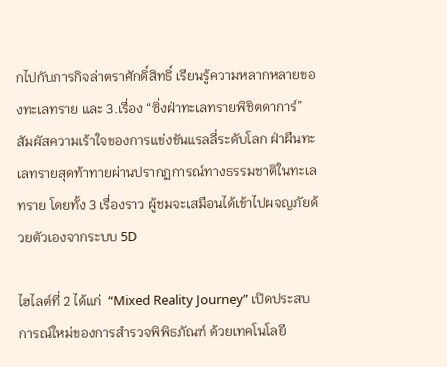กไปกับภารกิจล่าตราศักดิ์สิทธิ์ เรียนรู้ความหลากหลายของทะเลทราย และ 3.เรื่อง “ซิ่งฝ่าทะเลทรายพิชิตดาการ์” สัมผัสความเร้าใจของการแข่งขันแรลลี่ระดับโลก ฝ่าผืนทะเลทรายสุดท้าทายผ่านปรากฏการณ์ทางธรรมชาติในทะเลทราย โดยทั้ง 3 เรื่องราว ผู้ชมจะเสมือนได้เข้าไปผจญภัยด้วยตัวเองจากระบบ 5D

ไฮไลต์ที่ 2 ได้แก่  “Mixed Reality Journey” เปิดประสบการณ์ใหม่ของการสำรวจพิพิธภัณฑ์ ด้วยเทคโนโลยี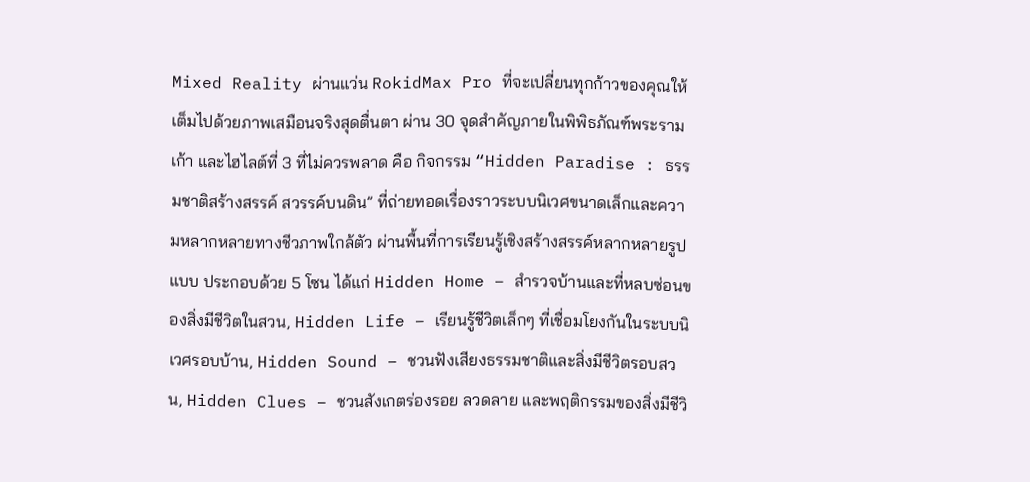Mixed Reality ผ่านแว่น RokidMax Pro ที่จะเปลี่ยนทุกก้าวของคุณให้เต็มไปด้วยภาพเสมือนจริงสุดตื่นตา ผ่าน 30 จุดสำคัญภายในพิพิธภัณฑ์พระรามเก้า และไฮไลต์ที่ 3 ที่ไม่ควรพลาด คือ กิจกรรม “Hidden Paradise : ธรรมชาติสร้างสรรค์ สวรรค์บนดิน” ที่ถ่ายทอดเรื่องราวระบบนิเวศขนาดเล็กและความหลากหลายทางชีวภาพใกล้ตัว ผ่านพื้นที่การเรียนรู้เชิงสร้างสรรค์หลากหลายรูปแบบ ประกอบด้วย 5 โซน ได้แก่ Hidden Home – สำรวจบ้านและที่หลบซ่อนของสิ่งมีชีวิตในสวน, Hidden Life – เรียนรู้ชีวิตเล็กๆ ที่เชื่อมโยงกันในระบบนิเวศรอบบ้าน, Hidden Sound – ชวนฟังเสียงธรรมชาติและสิ่งมีชีวิตรอบสวน, Hidden Clues – ชวนสังเกตร่องรอย ลวดลาย และพฤติกรรมของสิ่งมีชีวิ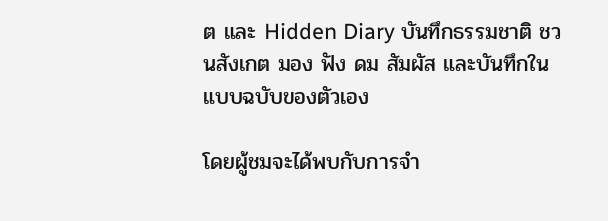ต และ Hidden Diary บันทึกธรรมชาติ ชวนสังเกต มอง ฟัง ดม สัมผัส และบันทึกในแบบฉบับของตัวเอง

โดยผู้ชมจะได้พบกับการจำ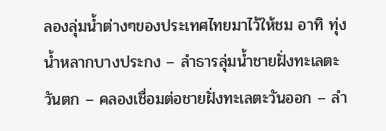ลองลุ่มน้ำต่างๆของประเทศไทยมาไว้ให้ชม อาทิ ทุ่งน้ำหลากบางประกง – ลำธารลุ่มน้ำชายฝั่งทะเลตะวันตก – คลองเชื่อมต่อชายฝั่งทะเลตะวันออก – ลำ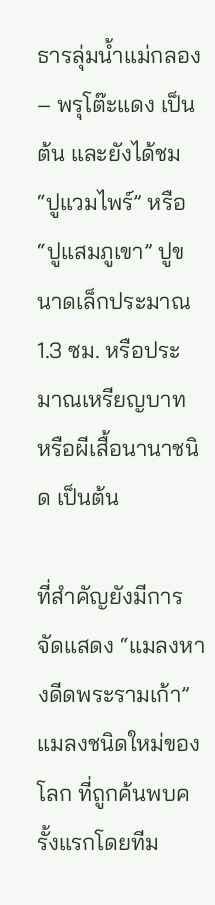ธารลุ่มน้ำแม่กลอง – พรุโต๊ะแดง เป็นต้น และยังได้ชม “ปูแวมไพร์” หรือ “ปูแสมภูเขา” ปูขนาดเล็กประมาณ 1.3 ซม. หรือประมาณเหรียญบาท หรือผีเสื้อนานาชนิด เป็นต้น

ที่สำคัญยังมีการจัดแสดง “แมลงหางดีดพระรามเก้า” แมลงชนิดใหม่ของโลก ที่ถูกค้นพบครั้งแรกโดยทีม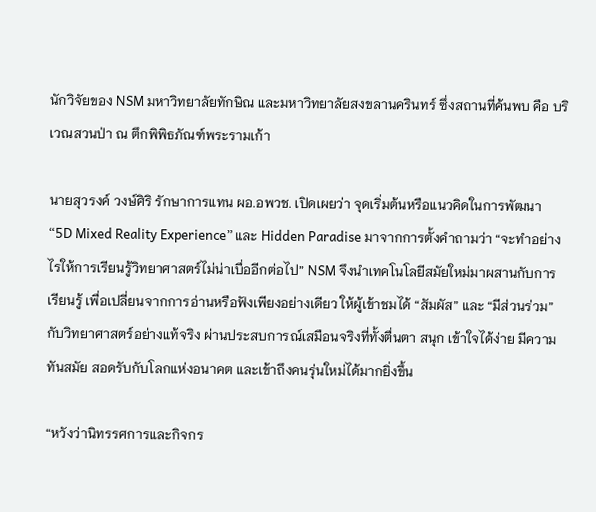นักวิจัยของ NSM มหาวิทยาลัยทักษิณ และมหาวิทยาลัยสงขลานครินทร์ ซึ่งสถานที่ค้นพบ คือ บริเวณสวนป่า ณ ตึกพิพิธภัณฑ์พระรามเก้า

นายสุวรงค์ วงษ์ศิริ รักษาการแทน ผอ.อพวช. เปิดเผยว่า จุดเริ่มต้นหรือแนวคิดในการพัฒนา “5D Mixed Reality Experience” และ Hidden Paradise มาจากการตั้งคำถามว่า “จะทำอย่างไรให้การเรียนรู้วิทยาศาสตร์ไม่น่าเบื่ออีกต่อไป” NSM จึงนำเทคโนโลยีสมัยใหม่มาผสานกับการเรียนรู้ เพื่อเปลี่ยนจากการอ่านหรือฟังเพียงอย่างเดียว ให้ผู้เข้าชมได้ “สัมผัส” และ “มีส่วนร่วม” กับวิทยาศาสตร์อย่างแท้จริง ผ่านประสบการณ์เสมือนจริงที่ทั้งตื่นตา สนุก เข้าใจได้ง่าย มีความทันสมัย สอดรับกับโลกแห่งอนาคต และเข้าถึงคนรุ่นใหม่ได้มากยิ่งขึ้น

“หวังว่านิทรรศการและกิจกร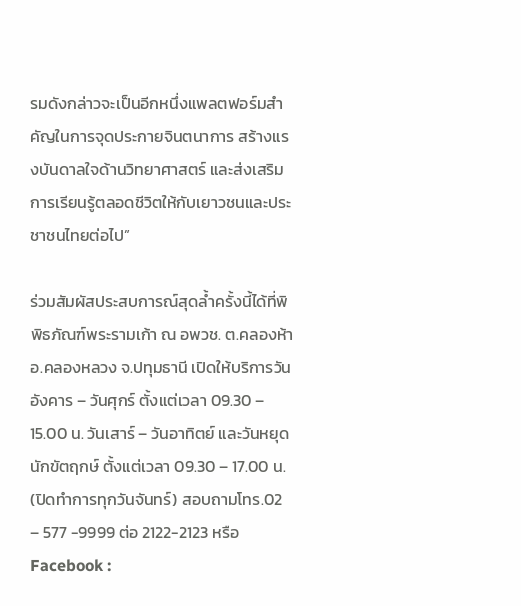รมดังกล่าวจะเป็นอีกหนึ่งแพลตฟอร์มสำคัญในการจุดประกายจินตนาการ สร้างแรงบันดาลใจด้านวิทยาศาสตร์ และส่งเสริมการเรียนรู้ตลอดชีวิตให้กับเยาวชนและประชาชนไทยต่อไป”

ร่วมสัมผัสประสบการณ์สุดล้ำครั้งนี้ได้ที่พิพิธภัณฑ์พระรามเก้า ณ อพวช. ต.คลองห้า อ.คลองหลวง จ.ปทุมธานี เปิดให้บริการวันอังคาร – วันศุกร์ ตั้งแต่เวลา 09.30 – 15.00 น. วันเสาร์ – วันอาทิตย์ และวันหยุดนักขัตฤกษ์ ตั้งแต่เวลา 09.30 – 17.00 น. (ปิดทำการทุกวันจันทร์) สอบถามโทร.02 – 577 -9999 ต่อ 2122-2123 หรือ Facebook :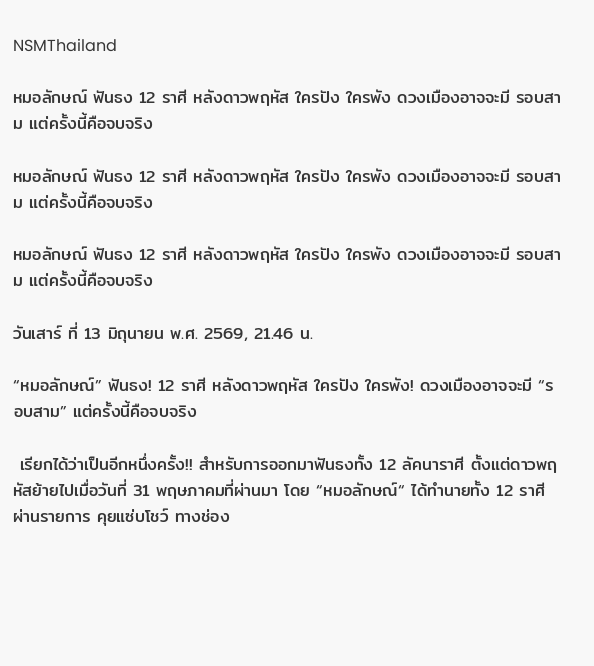NSMThailand

หมอลักษณ์ ฟันธง 12 ราศี หลังดาวพฤหัส ใครปัง ใครพัง ดวงเมืองอาจจะมี รอบสาม แต่ครั้งนี้คือจบจริง

หมอลักษณ์ ฟันธง 12 ราศี หลังดาวพฤหัส ใครปัง ใครพัง ดวงเมืองอาจจะมี รอบสาม แต่ครั้งนี้คือจบจริง

หมอลักษณ์ ฟันธง 12 ราศี หลังดาวพฤหัส ใครปัง ใครพัง ดวงเมืองอาจจะมี รอบสาม แต่ครั้งนี้คือจบจริง

วันเสาร์ ที่ 13 มิถุนายน พ.ศ. 2569, 21.46 น.

“หมอลักษณ์” ฟันธง! 12 ราศี หลังดาวพฤหัส ใครปัง ใครพัง! ดวงเมืองอาจจะมี “รอบสาม” แต่ครั้งนี้คือจบจริง

 เรียกได้ว่าเป็นอีกหนึ่งครั้ง!! สำหรับการออกมาฟันธงทั้ง 12 ลัคนาราศี ตั้งแต่ดาวพฤหัสย้ายไปเมื่อวันที่ 31 พฤษภาคมที่ผ่านมา โดย “หมอลักษณ์“ ได้ทำนายทั้ง 12 ราศีผ่านรายการ คุยแซ่บโชว์ ทางช่อง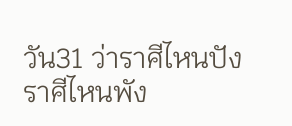วัน31 ว่าราศีไหนปัง ราศีไหนพัง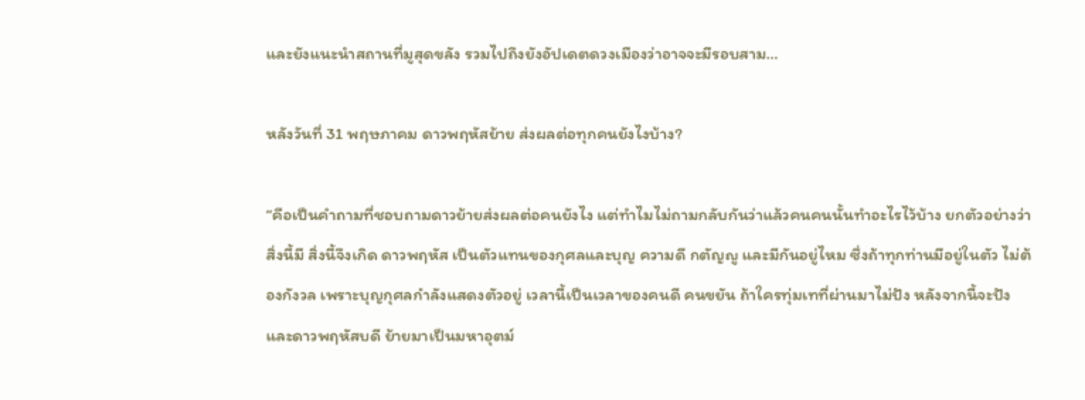และยังแนะนำสถานที่มูสุดขลัง รวมไปถึงยังอัปเดตดวงเมืองว่าอาจจะมีรอบสาม…

หลังวันที่ 31 พฤษภาคม ดาวพฤหัสย้าย ส่งผลต่อทุกคนยังไงบ้าง?

“คือเป็นคำถามที่ชอบถามดาวย้ายส่งผลต่อคนยังไง แต่ทำไมไม่ถามกลับกันว่าแล้วคนคนนั้นทำอะไรไว้บ้าง ยกตัวอย่างว่าสิ่งนี้มี สิ่งนี้จึงเกิด ดาวพฤหัส เป็นตัวแทนของกุศลและบุญ ความดี กตัญญู และมีกันอยู่ไหม ซึ่งถ้าทุกท่านมีอยู่ในตัว ไม่ต้องกังวล เพราะบุญกุศลกำลังแสดงตัวอยู่ เวลานี้เป็นเวลาของคนดี คนขยัน ถ้าใครทุ่มเทที่ผ่านมาไม่ปัง หลังจากนี้จะปัง และดาวพฤหัสบดี ย้ายมาเป็นมหาอุตม์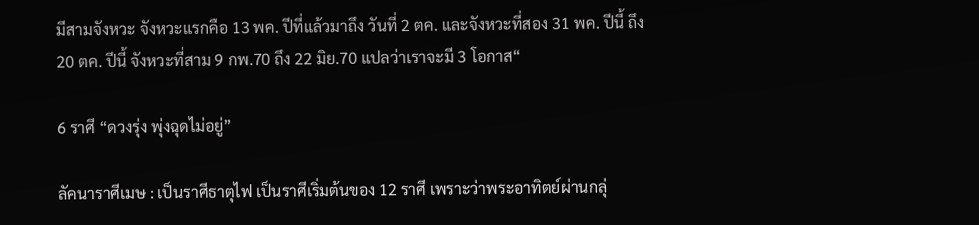มีสามจังหวะ จังหวะแรกคือ 13 พค. ปีที่แล้วมาถึง วันที่ 2 ตค. และจังหวะที่สอง 31 พค. ปีนี้ ถึง 20 ตค. ปีนี้ จังหวะที่สาม 9 กพ.70 ถึง 22 มิย.70 แปลว่าเราจะมี 3 โอกาส“

6 ราศี “ดวงรุ่ง พุ่งฉุดไม่อยู่”

ลัคนาราศีเมษ : เป็นราศีธาตุไฟ เป็นราศีเริ่มต้นของ 12 ราศี เพราะว่าพระอาทิตย์ผ่านกลุ่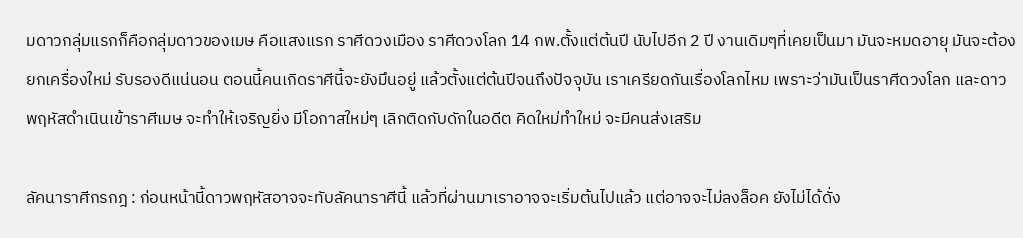มดาวกลุ่มแรกก็คือกลุ่มดาวของเมษ คือแสงแรก ราศีดวงเมือง ราศีดวงโลก 14 กพ.ตั้งแต่ต้นปี นับไปอีก 2 ปี งานเดิมๆที่เคยเป็นมา มันจะหมดอายุ มันจะต้องยกเครื่องใหม่ รับรองดีแน่นอน ตอนนี้คนเกิดราศีนี้จะยังมึนอยู่ แล้วตั้งแต่ต้นปีจนถึงปัจจุบัน เราเครียดกันเรื่องโลกไหม เพราะว่ามันเป็นราศีดวงโลก และดาวพฤหัสดำเนินเข้าราศีเมษ จะทำให้เจริญยิ่ง มีโอกาสใหม่ๆ เลิกติดกับดักในอดีต คิดใหม่ทำใหม่ จะมีคนส่งเสริม

ลัคนาราศีกรกฎ : ก่อนหน้านี้ดาวพฤหัสอาจจะทับลัคนาราศีนี้ แล้วที่ผ่านมาเราอาจจะเริ่มต้นไปแล้ว แต่อาจจะไม่ลงล็อค ยังไม่ได้ดั่ง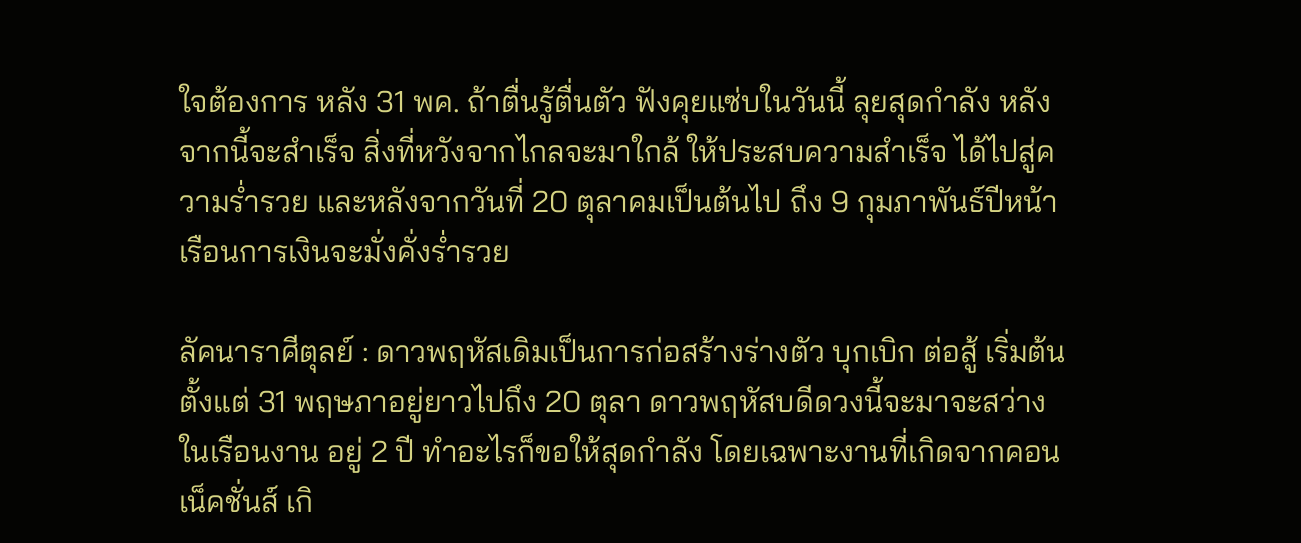ใจต้องการ หลัง 31 พค. ถ้าตื่นรู้ตื่นตัว ฟังคุยแซ่บในวันนี้ ลุยสุดกำลัง หลังจากนี้จะสำเร็จ สิ่งที่หวังจากไกลจะมาใกล้ ให้ประสบความสำเร็จ ได้ไปสู่ความร่ำรวย และหลังจากวันที่ 20 ตุลาคมเป็นต้นไป ถึง 9 กุมภาพันธ์ปีหน้า เรือนการเงินจะมั่งคั่งร่ำรวย

ลัคนาราศีตุลย์ : ดาวพฤหัสเดิมเป็นการก่อสร้างร่างตัว บุกเบิก ต่อสู้ เริ่มต้น ตั้งแต่ 31 พฤษภาอยู่ยาวไปถึง 20 ตุลา ดาวพฤหัสบดีดวงนี้จะมาจะสว่างในเรือนงาน อยู่ 2 ปี ทำอะไรก็ขอให้สุดกำลัง โดยเฉพาะงานที่เกิดจากคอนเน็คชั่นส์ เกิ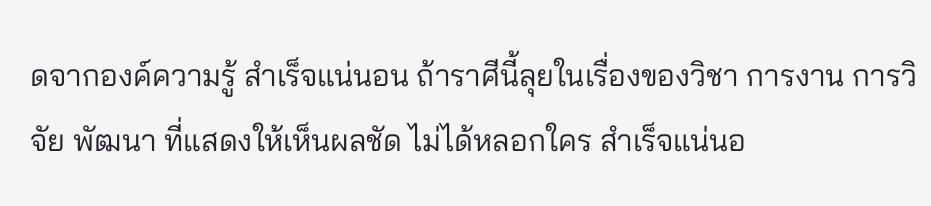ดจากองค์ความรู้ สำเร็จแน่นอน ถ้าราศีนี้ลุยในเรื่องของวิชา การงาน การวิจัย พัฒนา ที่แสดงให้เห็นผลชัด ไม่ได้หลอกใคร สำเร็จแน่นอ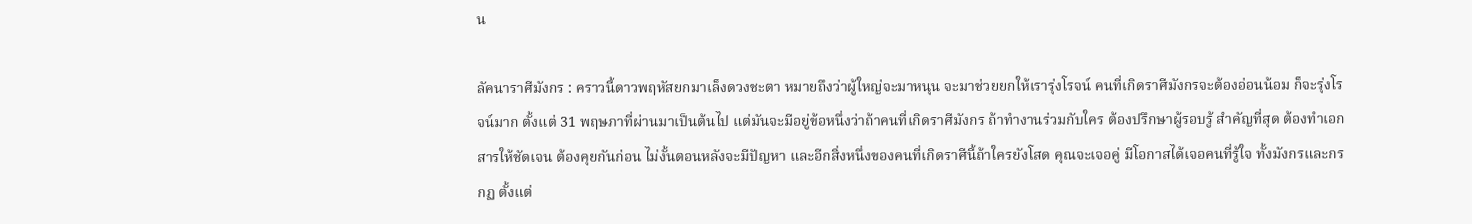น

ลัคนาราศีมังกร : คราวนี้ดาวพฤหัสยกมาเล็งดวงชะตา หมายถึงว่าผู้ใหญ่จะมาหนุน จะมาช่วยยกให้เรารุ่งโรจน์ คนที่เกิดราศีมังกรจะต้องอ่อนน้อม ก็จะรุ่งโรจน์มาก ตั้งแต่ 31 พฤษภาที่ผ่านมาเป็นต้นไป แต่มันจะมีอยู่ข้อหนึ่งว่าถ้าคนที่เกิดราศีมังกร ถ้าทำงานร่วมกับใคร ต้องปรึกษาผู้รอบรู้ สำคัญที่สุด ต้องทำเอกสารให้ชัดเจน ต้องคุยกันก่อน ไม่งั้นตอนหลังจะมีปัญหา และอีกสิ่งหนึ่งของคนที่เกิดราศีนี้ถ้าใครยังโสด คุณจะเจอคู่ มีโอกาสได้เจอคนที่รู้ใจ ทั้งมังกรและกรกฏ ตั้งแต่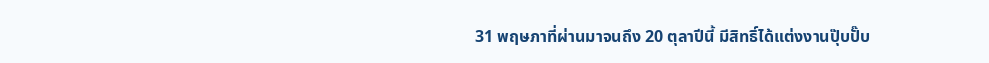31 พฤษภาที่ผ่านมาจนถึง 20 ตุลาปีนี้ มีสิทธิ์ได้แต่งงานปุ๊บปั๊บ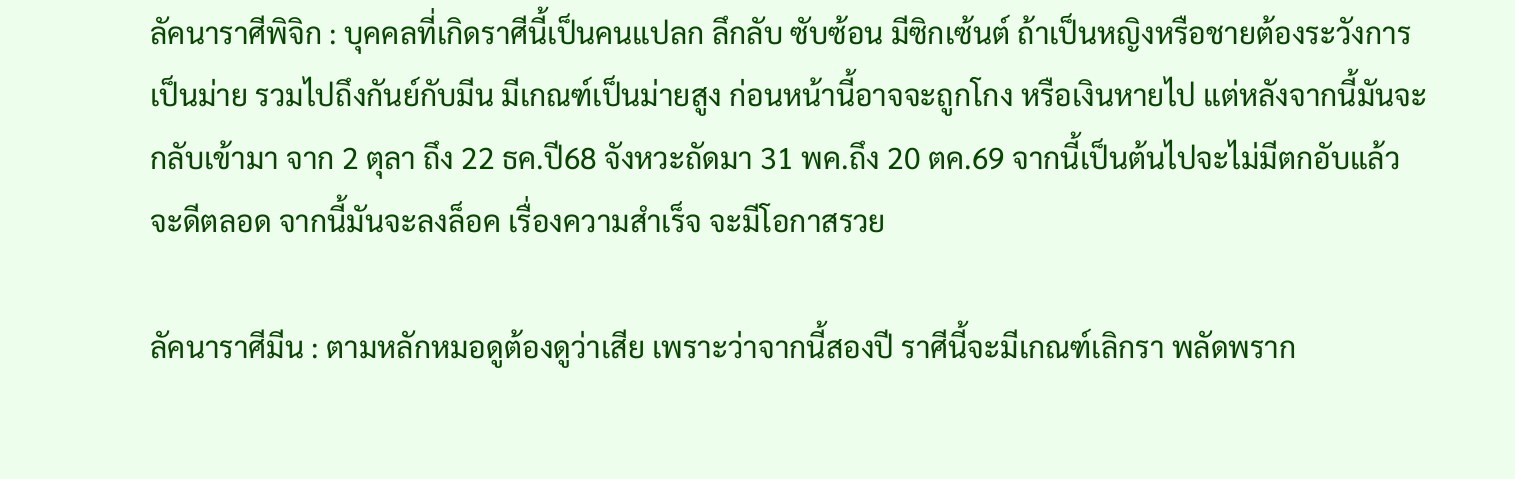ลัคนาราศีพิจิก : บุคคลที่เกิดราศีนี้เป็นคนแปลก ลึกลับ ซับซ้อน มีซิกเซ้นต์ ถ้าเป็นหญิงหรือชายต้องระวังการเป็นม่าย รวมไปถึงกันย์กับมีน มีเกณฑ์เป็นม่ายสูง ก่อนหน้านี้อาจจะถูกโกง หรือเงินหายไป แต่หลังจากนี้มันจะกลับเข้ามา จาก 2 ตุลา ถึง 22 ธค.ปี68 จังหวะถัดมา 31 พค.ถึง 20 ตค.69 จากนี้เป็นต้นไปจะไม่มีตกอับแล้ว จะดีตลอด จากนี้มันจะลงล็อค เรื่องความสำเร็จ จะมีโอกาสรวย

ลัคนาราศีมีน : ตามหลักหมอดูต้องดูว่าเสีย เพราะว่าจากนี้สองปี ราศีนี้จะมีเกณฑ์เลิกรา พลัดพราก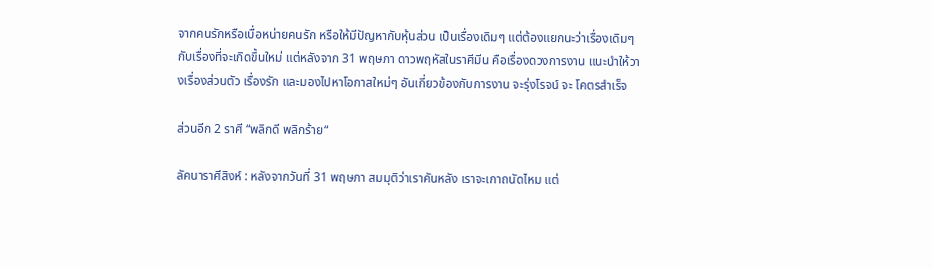จากคนรักหรือเบื่อหน่ายคนรัก หรือให้มีปัญหากับหุ้นส่วน เป็นเรื่องเดิมๆ แต่ต้องแยกนะว่าเรื่องเดิมๆกับเรื่องที่จะเกิดขึ้นใหม่ แต่หลังจาก 31 พฤษภา ดาวพฤหัสในราศีมีน คือเรื่องดวงการงาน แนะนำให้วางเรื่องส่วนตัว เรื่องรัก และมองไปหาโอกาสใหม่ๆ อันเกี่ยวข้องกับการงาน จะรุ่งโรจน์ จะ โคตรสำเร็จ

ส่วนอีก 2 ราศี “พลิกดี พลิกร้าย“

ลัคนาราศีสิงห์ : หลังจากวันที่ 31 พฤษภา สมมุติว่าเราคันหลัง เราจะเกาถนัดไหม แต่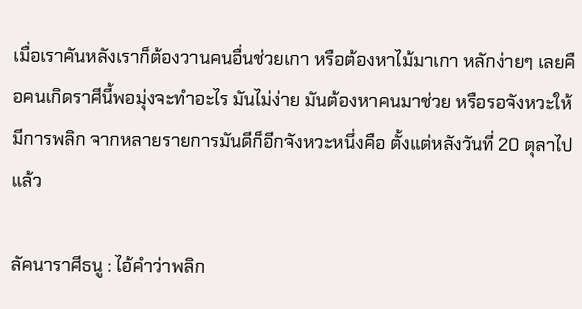เมื่อเราคันหลังเราก็ต้องวานคนอื่นช่วยเกา หรือต้องหาไม้มาเกา หลักง่ายๆ เลยคือคนเกิดราศีนี้พอมุ่งจะทำอะไร มันไม่ง่าย มันต้องหาคนมาช่วย หรือรอจังหวะให้มีการพลิก จากหลายรายการมันดีก็อีกจังหวะหนึ่งคือ ตั้งแต่หลังวันที่ 20 ตุลาไปแล้ว

ลัคนาราศีธนู : ไอ้คำว่าพลิก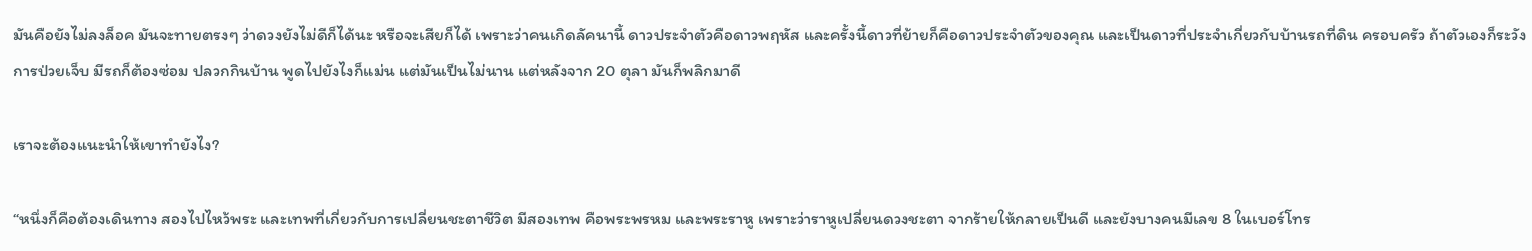มันคือยังไม่ลงล็อค มันจะทายตรงๆ ว่าดวงยังไม่ดีก็ได้นะ หรือจะเสียก็ได้ เพราะว่าคนเกิดลัคนานี้ ดาวประจำตัวคือดาวพฤหัส และครั้งนี้ดาวที่ย้ายก็คือดาวประจำตัวของคุณ และเป็นดาวที่ประจำเกี่ยวกับบ้านรถที่ดิน ครอบครัว ถ้าตัวเองก็ระวังการป่วยเจ็บ มีรถก็ต้องซ่อม ปลวกกินบ้าน พูดไปยังไงก็แม่น แต่มันเป็นไม่นาน แต่หลังจาก 20 ตุลา มันก็พลิกมาดี

เราจะต้องแนะนำให้เขาทำยังไง?

“หนึ่งก็คือต้องเดินทาง สองไปไหว้พระ และเทพที่เกี่ยวกับการเปลี่ยนชะตาชีวิต มีสองเทพ คือพระพรหม และพระราหู เพราะว่าราหูเปลี่ยนดวงชะตา จากร้ายให้กลายเป็นดี และยังบางคนมีเลข 8 ในเบอร์โทร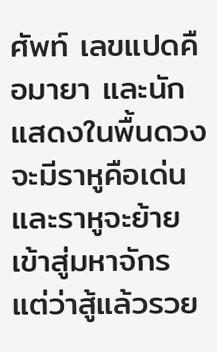ศัพท์ เลขแปดคือมายา และนักแสดงในพื้นดวงจะมีราหูคือเด่น และราหูจะย้ายเข้าสู่มหาจักร แต่ว่าสู้แล้วรวย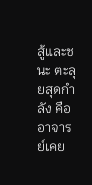สู้และชนะ ตะลุยสุดกำลัง คืออาจารย์เคย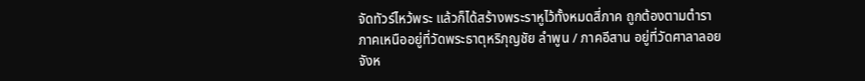จัดทัวร์ไหว้พระ แล้วก็ได้สร้างพระราหูไว้ทั้งหมดสี่ภาค ถูกต้องตามตำรา ภาคเหนืออยู่ที่วัดพระธาตุหริภุญชัย ลำพูน / ภาคอีสาน อยู่ที่วัดศาลาลอย จังห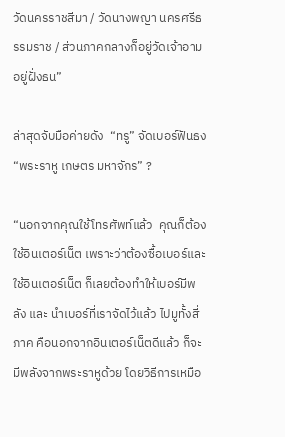วัดนครราชสีมา / วัดนางพญา นครศรีธรรมราช / ส่วนภาคกลางก็อยู่วัดเจ้าอาม อยู่ฝั่งธน”

ล่าสุดจับมือค่ายดัง  “ทรู” จัดเบอร์ฟันธง “พระราหู เกษตร มหาจักร” ?

“นอกจากคุณใช้โทรศัพท์แล้ว  คุณก็ต้องใช้อินเตอร์เน็ต เพราะว่าต้องซื้อเบอร์และใช้อินเตอร์เน็ต ก็เลยต้องทำให้เบอร์มีพลัง และ นำเบอร์ที่เราจัดไว้แล้ว ไปมูทั้งสี่ภาค คือนอกจากอินเตอร์เน็ตดีแล้ว ก็จะมีพลังจากพระราหูด้วย โดยวิธีการเหมือ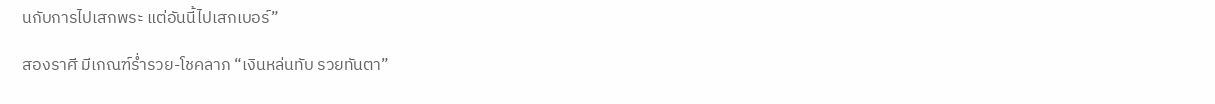นกับการไปเสกพระ แต่อันนี้ไปเสกเบอร์”

สองราศี มีเกณฑ์ร่ำรวย-โชคลาภ “เงินหล่นทับ รวยทันตา”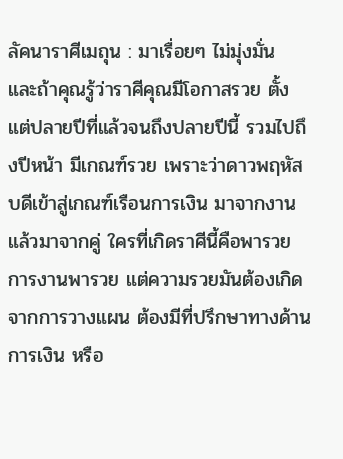ลัคนาราศีเมถุน : มาเรื่อยๆ ไม่มุ่งมั่น และถ้าคุณรู้ว่าราศีคุณมีโอกาสรวย ตั้งแต่ปลายปีที่แล้วจนถึงปลายปีนี้ รวมไปถึงปีหน้า มีเกณฑ์รวย เพราะว่าดาวพฤหัสบดีเข้าสู่เกณฑ์เรือนการเงิน มาจากงานแล้วมาจากคู่ ใครที่เกิดราศีนี้คือพารวย การงานพารวย แต่ความรวยมันต้องเกิดจากการวางแผน ต้องมีที่ปรึกษาทางด้านการเงิน หรือ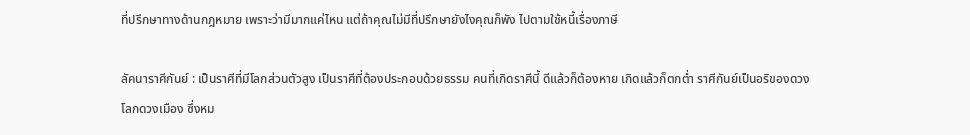ที่ปรึกษาทางด้านกฎหมาย เพราะว่ามีมากแค่ไหน แต่ถ้าคุณไม่มีที่ปรึกษายังไงคุณก็พัง ไปตามใช้หนี้เรื่องภาษี

ลัคนาราศีกันย์ : เป็นราศีที่มีโลกส่วนตัวสูง เป็นราศีที่ต้องประกอบด้วยธรรม คนที่เกิดราศีนี้ ดีแล้วก็ต้องหาย เกิดแล้วก็ตกต่ำ ราศีกันย์เป็นอริของดวงโลกดวงเมือง ซึ่งหม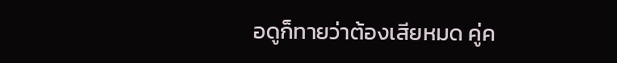อดูก็ทายว่าต้องเสียหมด คู่ค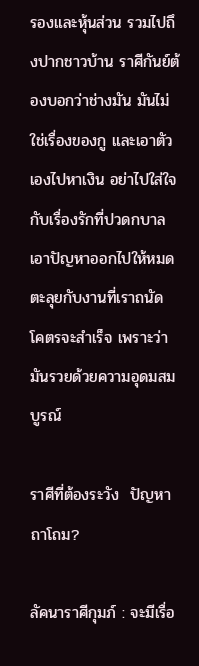รองและหุ้นส่วน รวมไปถึงปากชาวบ้าน ราศีกันย์ต้องบอกว่าช่างมัน มันไม่ใช่เรื่องของกู และเอาตัวเองไปหาเงิน อย่าไปใส่ใจกับเรื่องรักที่ปวดกบาล เอาปัญหาออกไปให้หมด ตะลุยกับงานที่เราถนัด โคตรจะสำเร็จ เพราะว่ามันรวยด้วยความอุดมสมบูรณ์

ราศีที่ต้องระวัง  ปัญหาถาโถม?

ลัคนาราศีกุมภ์ : จะมีเรื่อ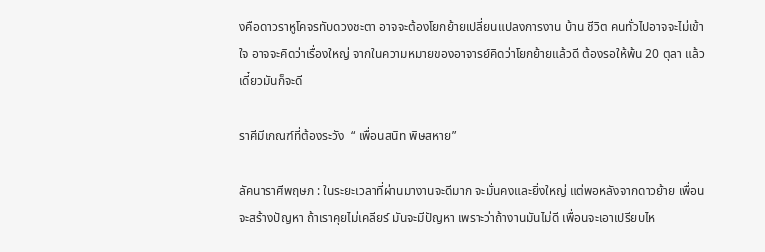งคือดาวราหูโคจรทับดวงชะตา อาจจะต้องโยกย้ายเปลี่ยนแปลงการงาน บ้าน ชีวิต คนทั่วไปอาจจะไม่เข้าใจ อาจจะคิดว่าเรื่องใหญ่ จากในความหมายของอาจารย์คิดว่าโยกย้ายแล้วดี ต้องรอให้พ้น 20 ตุลา แล้วเดี๋ยวมันก็จะดี

ราศีมีเกณฑ์ที่ต้องระวัง  “ เพื่อนสนิท พิษสหาย”

ลัคนาราศีพฤษภ : ในระยะเวลาที่ผ่านมางานจะดีมาก จะมั่นคงและยิ่งใหญ่ แต่พอหลังจากดาวย้าย เพื่อนจะสร้างปัญหา ถ้าเราคุยไม่เคลียร์ มันจะมีปัญหา เพราะว่าถ้างานมันไม่ดี เพื่อนจะเอาเปรียบไห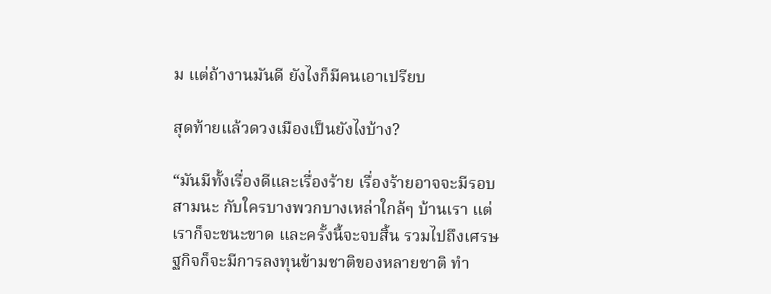ม แต่ถ้างานมันดี ยังไงก็มีคนเอาเปรียบ

สุดท้ายแล้วดวงเมืองเป็นยังไงบ้าง?

“มันมีทั้งเรื่องดีและเรื่องร้าย เรื่องร้ายอาจจะมีรอบสามนะ กับใครบางพวกบางเหล่าใกล้ๆ บ้านเรา แต่เราก็จะชนะขาด และครั้งนี้จะจบสิ้น รวมไปถึงเศรษฐกิจก็จะมีการลงทุนข้ามชาติของหลายชาติ ทำ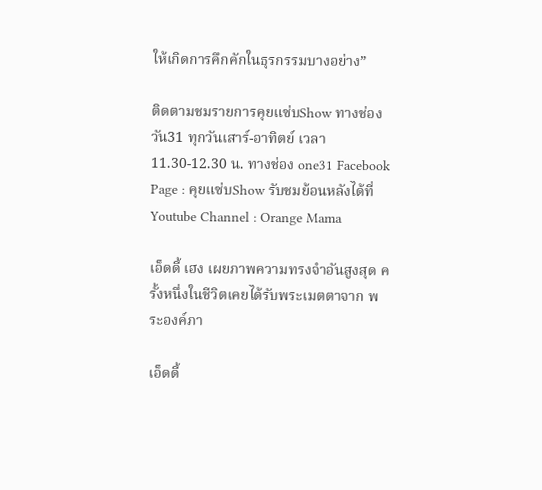ให้เกิดการคึกคักในธุรกรรมบางอย่าง”

ติดตามชมรายการคุยแซ่บShow ทางช่องวัน31 ทุกวันเสาร์-อาทิตย์ เวลา 11.30-12.30 น. ทางช่อง one31 Facebook Page : คุยแซ่บShow รับชมย้อนหลังได้ที่ Youtube Channel : Orange Mama

เอ็ดดี้ เฮง เผยภาพความทรงจำอันสูงสุด ครั้งหนึ่งในชีวิตเคยได้รับพระเมตตาจาก พระองค์ภา

เอ็ดดี้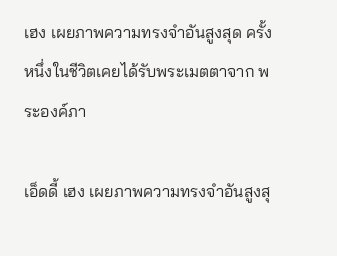เฮง เผยภาพความทรงจำอันสูงสุด ครั้งหนึ่งในชีวิตเคยได้รับพระเมตตาจาก พระองค์ภา

เอ็ดดี้ เฮง เผยภาพความทรงจำอันสูงสุ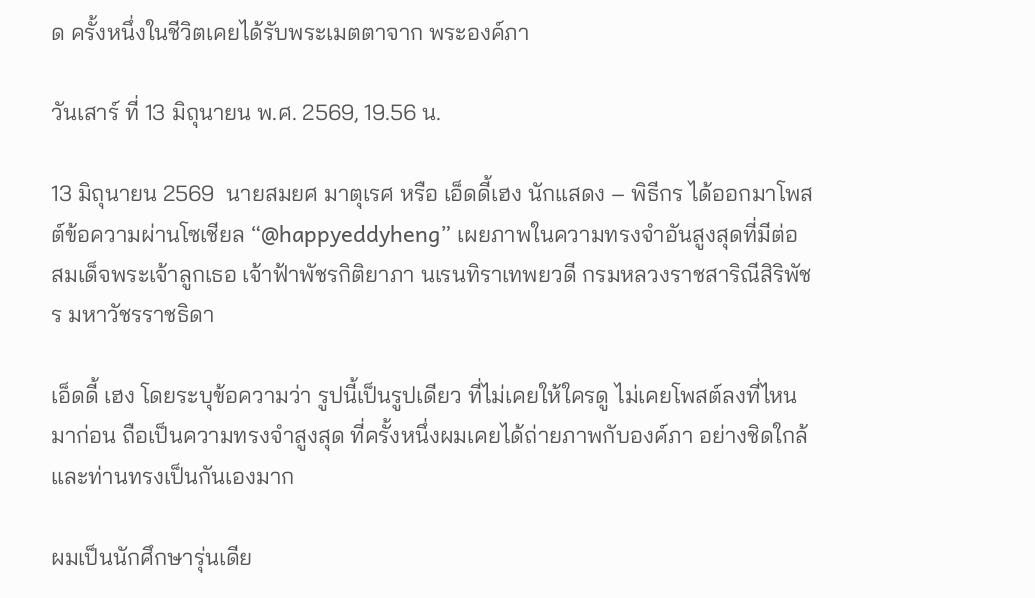ด ครั้งหนึ่งในชีวิตเคยได้รับพระเมตตาจาก พระองค์ภา

วันเสาร์ ที่ 13 มิถุนายน พ.ศ. 2569, 19.56 น.

13 มิถุนายน 2569  นายสมยศ มาตุเรศ หรือ เอ็ดดี้เฮง นักแสดง – พิธีกร ได้ออกมาโพสต์ข้อความผ่านโซเชียล “@happyeddyheng” เผยภาพในความทรงจำอันสูงสุดที่มีต่อ สมเด็จพระเจ้าลูกเธอ เจ้าฟ้าพัชรกิติยาภา นเรนทิราเทพยวดี กรมหลวงราชสาริณีสิริพัชร มหาวัชรราชธิดา

เอ็ดดี้ เฮง โดยระบุข้อความว่า รูปนี้เป็นรูปเดียว ที่ไม่เคยให้ใครดู ไม่เคยโพสต์ลงที่ไหนมาก่อน ถือเป็นความทรงจำสูงสุด ที่ครั้งหนึ่งผมเคยได้ถ่ายภาพกับองค์ภา อย่างชิดใกล้ และท่านทรงเป็นกันเองมาก

ผมเป็นนักศึกษารุ่นเดีย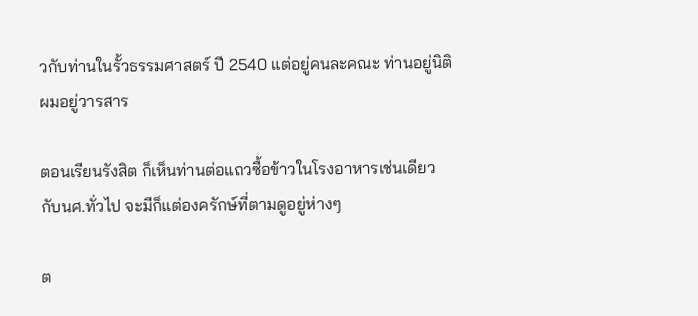วกับท่านในรั้วธรรมศาสตร์ ปี 2540 แต่อยู่คนละคณะ ท่านอยู่นิติ ผมอยู่วารสาร

ตอนเรียนรังสิต ก็เห็นท่านต่อแถวซื้อข้าวในโรงอาหารเช่นเดียวกับนศ.ทั่วไป จะมีก็แต่องครักษ์ที่ตามดูอยู่ห่างๆ

ต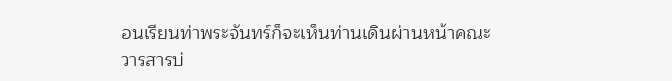อนเรียนท่าพระจันทร์ก็จะเห็นท่านเดินผ่านหน้าคณะวารสารบ่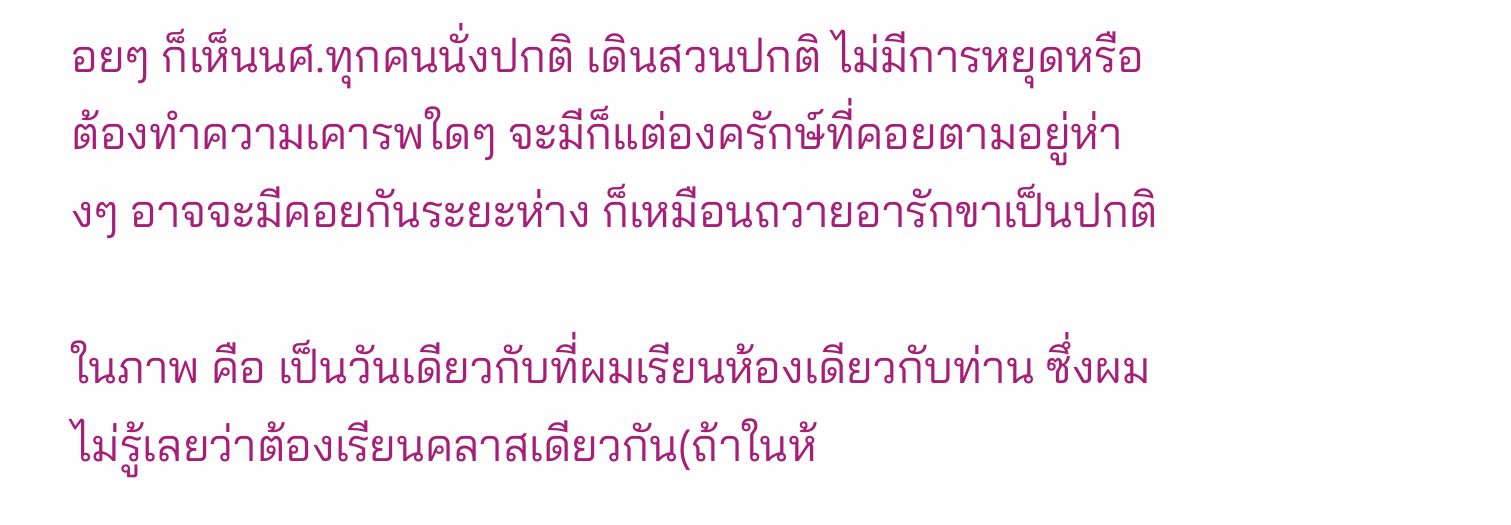อยๆ ก็เห็นนศ.ทุกคนนั่งปกติ เดินสวนปกติ ไม่มีการหยุดหรือต้องทำความเคารพใดๆ จะมีก็แต่องครักษ์ที่คอยตามอยู่ห่างๆ อาจจะมีคอยกันระยะห่าง ก็เหมือนถวายอารักขาเป็นปกติ

ในภาพ คือ เป็นวันเดียวกับที่ผมเรียนห้องเดียวกับท่าน ซึ่งผมไม่รู้เลยว่าต้องเรียนคลาสเดียวกัน(ถ้าในห้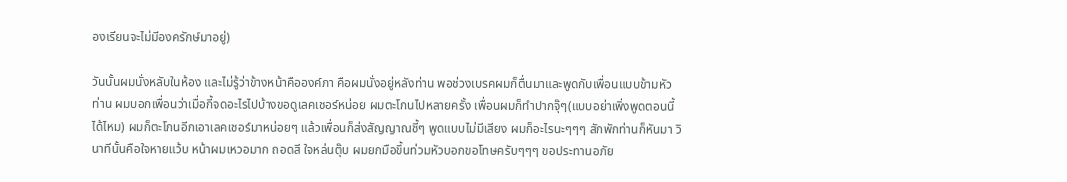องเรียนจะไม่มีองครักษ์มาอยู่)

วันนั้นผมนั่งหลับในห้อง และไม่รู้ว่าข้างหน้าคือองค์ภา คือผมนั่งอยู่หลังท่าน พอช่วงเบรคผมก็ตื่นมาและพูดกับเพื่อนแบบข้ามหัวท่าน ผมบอกเพื่อนว่าเมื่อกี้จดอะไรไปบ้างขอดูเลคเชอร์หน่อย ผมตะโกนไปหลายครั้ง เพื่อนผมก็ทำปากจุ๊ๆ(แบบอย่าเพิ่งพูดตอนนี้ได้ไหม) ผมก็ตะโกนอีกเอาเลคเชอร์มาหน่อยๆ แล้วเพื่อนก็ส่งสัญญาณชี้ๆ พูดแบบไม่มีเสียง ผมก็อะไรนะๆๆๆ สักพักท่านก็หันมา วินาทีนั้นคือใจหายแว้บ หน้าผมเหวอมาก ถอดสี ใจหล่นตุ๊บ ผมยกมือขึ้นท่วมหัวบอกขอโทษครับๆๆๆ ขอประทานอภัย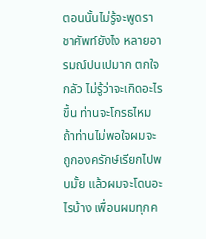ตอนนั้นไม่รู้จะพูดราชาศัพท์ยังไง หลายอารมณ์ปนเปมาก ตกใจ กลัว ไม่รู้ว่าจะเกิดอะไรขึ้น ท่านจะโกรธไหม ถ้าท่านไม่พอใจผมจะถูกองครักษ์เรียกไปพบมั้ย แล้วผมจะโดนอะไรบ้าง เพื่อนผมทุกค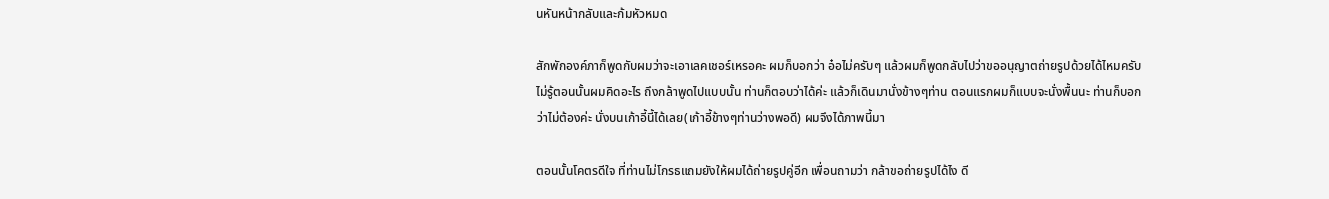นหันหน้ากลับและก้มหัวหมด

สักพักองค์ภาก็พูดกับผมว่าจะเอาเลคเชอร์เหรอคะ ผมก็บอกว่า อ๋อไม่ครับๆ แล้วผมก็พูดกลับไปว่าขออนุญาตถ่ายรูปด้วยได้ไหมครับ ไม่รู้ตอนนั้นผมคิดอะไร ถึงกล้าพูดไปแบบนั้น ท่านก็ตอบว่าได้ค่ะ แล้วก็เดินมานั่งข้างๆท่าน ตอนแรกผมก็แบบจะนั่งพื้นนะ ท่านก็บอกว่าไม่ต้องค่ะ นั่งบนเก้าอี้นี้ได้เลย(เก้าอี้ข้างๆท่านว่างพอดี) ผมจึงได้ภาพนี้มา

ตอนนั้นโคตรดีใจ ที่ท่านไม่โกรธแถมยังให้ผมได้ถ่ายรูปคู่อีก เพื่อนถามว่า กล้าขอถ่ายรูปได้ไง ดี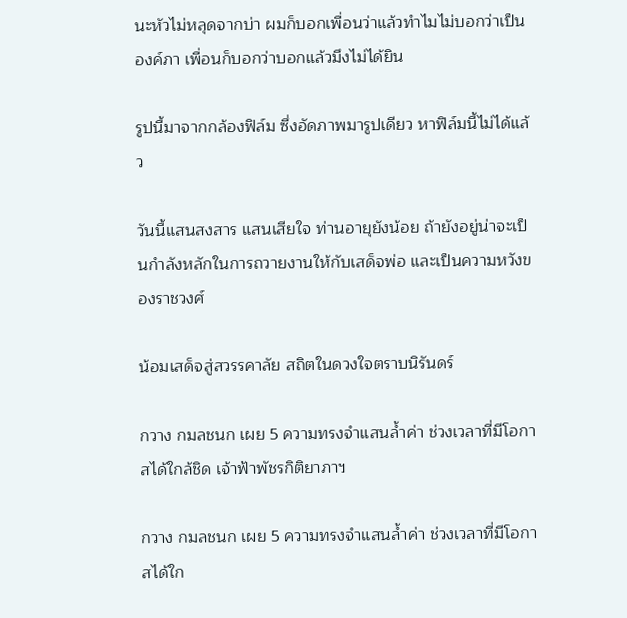นะหัวไม่หลุดจากบ่า ผมก็บอกเพื่อนว่าแล้วทำไมไม่บอกว่าเป็นองค์ภา เพื่อนก็บอกว่าบอกแล้วมึงไม่ได้ยิน

รูปนี้มาจากกล้องฟิล์ม ซึ่งอัดภาพมารูปเดียว หาฟิล์มนี้ไม่ได้แล้ว

วันนี้แสนสงสาร แสนเสียใจ ท่านอายุยังน้อย ถ้ายังอยู่น่าจะเป็นกำลังหลักในการถวายงานให้กับเสด็จพ่อ และเป็นความหวังของราชวงศ์

น้อมเสด็จสู่สวรรคาลัย สถิตในดวงใจตราบนิรันดร์

กวาง กมลชนก เผย 5 ความทรงจำแสนล้ำค่า ช่วงเวลาที่มีโอกาสได้ใกล้ชิด เจ้าฟ้าพัชรกิติยาภาฯ

กวาง กมลชนก เผย 5 ความทรงจำแสนล้ำค่า ช่วงเวลาที่มีโอกาสได้ใก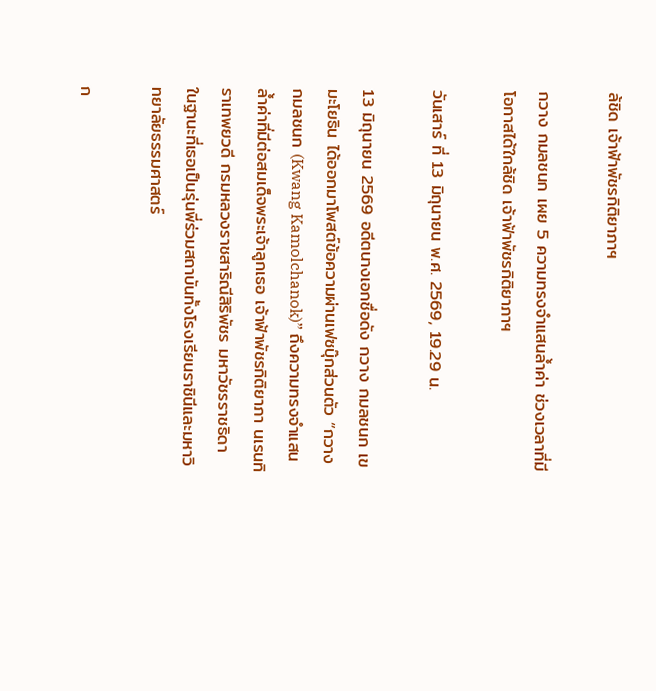ล้ชิด เจ้าฟ้าพัชรกิติยาภาฯ

กวาง กมลชนก เผย 5 ความทรงจำแสนล้ำค่า ช่วงเวลาที่มีโอกาสได้ใกล้ชิด เจ้าฟ้าพัชรกิติยาภาฯ

วันเสาร์ ที่ 13 มิถุนายน พ.ศ. 2569, 19.29 น.

13 มิถุนายน 2569 อดีตนางเอกชื่อดัง กวาง กมลชนก เขมะโยธิน ได้ออกมาโพสต์ข้อความผ่านเฟซบุ๊กส่วนตัว “กวาง กมลชนก (Kwang Kamolchanok)” ถึงความทรงจำแสนล้ำค่าที่มีต่อสมเด็จพระเจ้าลูกเธอ เจ้าฟ้าพัชรกิติยาภา นเรนทิราเทพยวดี กรมหลวงราชสาริณีสิริพัชร มหาวัชรราชธิดา ในฐานะที่เธอเป็นรุ่นพี่ร่วมสถาบันทั้งโรงเรียนราชินีและมหาวิทยาลัยธรรมศาสตร์

ก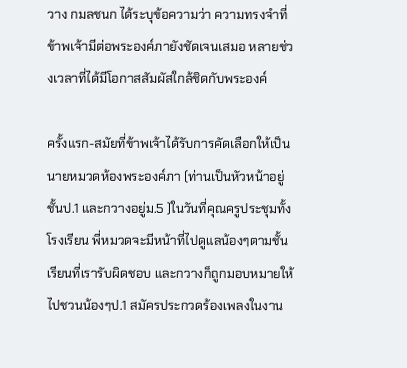วาง กมลชนก ได้ระบุข้อความว่า ความทรงจำที่ข้าพเจ้ามีต่อพระองค์ภายังชัดเจนเสมอ หลายช่วงเวลาที่ได้มีโอกาสสัมผัสใกล้ชิดกับพระองค์

ครั้งแรก-สมัยที่ข้าพเจ้าได้รับการคัดเลือกให้เป็นนายหมวดห้องพระองค์ภา (ท่านเป็นหัวหน้าอยู่ชั้นป.1 และกวางอยู่ม.5 )ในวันที่คุณครูประชุมทั้งโรงเรียน พี่หมวดจะมีหน้าที่ไปดูแลน้องๆตามชั้นเรียนที่เรารับผิดชอบ และกวางก็ถูกมอบหมายให้ไปชวนน้องๆป.1 สมัครประกวดร้องเพลงในงาน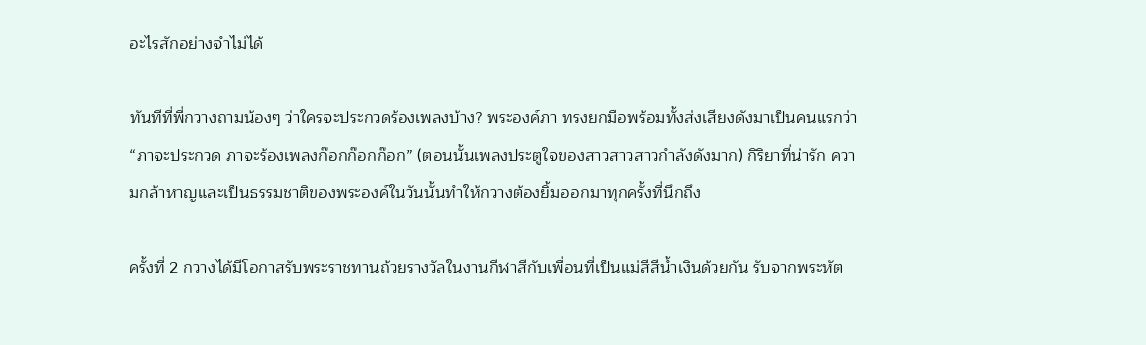อะไรสักอย่างจำไม่ได้

ทันทีที่พี่กวางถามน้องๆ ว่าใครจะประกวดร้องเพลงบ้าง? พระองค์ภา ทรงยกมือพร้อมทั้งส่งเสียงดังมาเป็นคนแรกว่า “ภาจะประกวด ภาจะร้องเพลงก๊อกก๊อกก๊อก” (ตอนนั้นเพลงประตูใจของสาวสาวสาวกำลังดังมาก) กิริยาที่น่ารัก ความกล้าหาญและเป็นธรรมชาติของพระองค์ในวันนั้นทำให้กวางต้องยิ้มออกมาทุกครั้งที่นึกถึง

ครั้งที่ 2 กวางได้มีโอกาสรับพระราชทานถ้วยรางวัลในงานกีฬาสีกับเพื่อนที่เป็นแม่สีสีน้ำเงินด้วยกัน รับจากพระหัต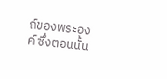ถ์ของพระองค์ ซึ่งตอนนั้น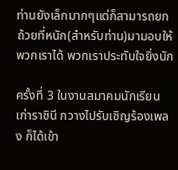ท่านยังเล็กมากๆแต่ก็สามารถยกถ้วยที่หนัก(สำหรับท่าน)มามอบให้พวกเราได้ พวกเราประทับใจยิ่งนัก

ครั้งที่ 3 ในงานสมาคมนักเรียนเก่าราชินี กวางไปรับเชิญร้องเพลง ก็ได้เข้า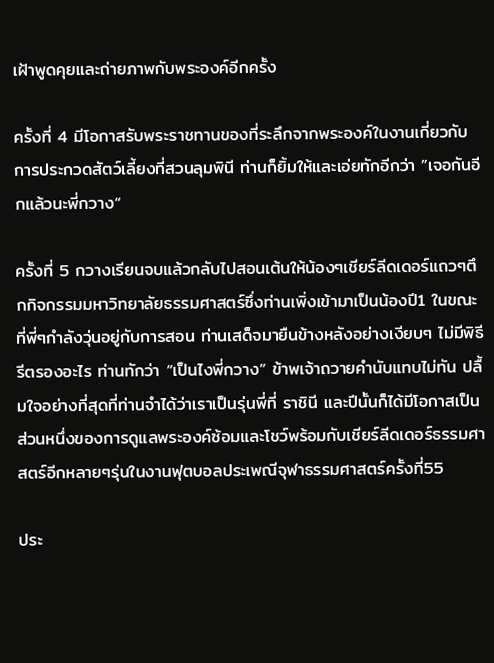เฝ้าพูดคุยและถ่ายภาพกับพระองค์อีกครั้ง

ครั้งที่ 4 มีโอกาสรับพระราชทานของที่ระลึกจากพระองค์ในงานเกี่ยวกับการประกวดสัตว์เลี้ยงที่สวนลุมพินี ท่านก็ยิ้มให้และเอ่ยทักอีกว่า ”เจอกันอีกแล้วนะพี่กวาง“

ครั้งที่ 5 กวางเรียนจบแล้วกลับไปสอนเต้นให้น้องๆเชียร์ลีดเดอร์แถวๆตึกกิจกรรมมหาวิทยาลัยธรรมศาสตร์ซึ่งท่านเพิ่งเข้ามาเป็นน้องปี1 ในขณะที่พี่ๆกำลังวุ่นอยู่กับการสอน ท่านเสด็จมายืนข้างหลังอย่างเงียบๆ ไม่มีพิธีรีตรองอะไร ท่านทักว่า “เป็นไงพี่กวาง” ข้าพเจ้าถวายคำนับแทบไม่ทัน ปลื้มใจอย่างที่สุดที่ท่านจำได้ว่าเราเป็นรุ่นพี่ที่ ราชินี และปีนั้นก็ได้มีโอกาสเป็นส่วนหนึ่งของการดูแลพระองค์ซ้อมและโชว์พร้อมกับเชียร์ลีดเดอร์ธรรมศาสตร์อีกหลายๆรุ่นในงานฟุตบอลประเพณีจุฬาธรรมศาสตร์ครั้งที่55

ประ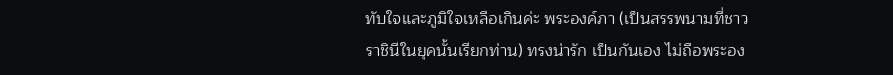ทับใจและภูมิใจเหลือเกินค่ะ พระองค์ภา (เป็นสรรพนามที่ชาวราชินีในยุคนั้นเรียกท่าน) ทรงน่ารัก เป็นกันเอง ไม่ถือพระอง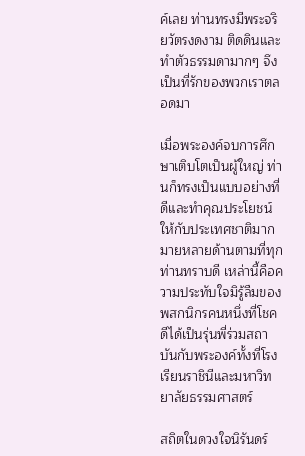ค์เลย ท่านทรงมีพระจริยวัตรงดงาม ติดดินและทำตัวธรรมดามากๆ จึงเป็นที่รักของพวกเราตลอดมา

เมื่อพระองค์จบการศึกษาเติบโตเป็นผู้ใหญ่ ท่านก็ทรงเป็นแบบอย่างที่ดีและทำคุณประโยชน์ให้กับประเทศชาติมากมายหลายด้านตามที่ทุกท่านทราบดี เหล่านี้คือความประทับใจมิรู้ลืมของพสกนิกรคนหนึ่งที่โชคดีได้เป็นรุ่นพี่ร่วมสถาบันกับพระองค์ทั้งที่โรงเรียนราชินีและมหาวิทยาลัยธรรมศาสตร์

สถิตในดวงใจนิรันดร์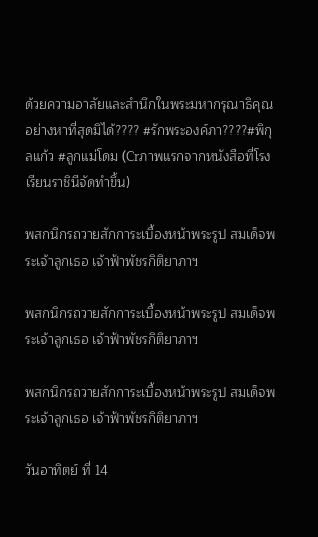ด้วยความอาลัยและสำนึกในพระมหากรุณาธิคุณอย่างหาที่สุดมิได้???? #รักพระองค์ภา????#พิกุลแก้ว #ลูกแม่โดม (Crภาพแรกจากหนังสือที่โรงเรียนราชินีจัดทำขึ้น)

พสกนิกรถวายสักการะเบื้องหน้าพระรูป สมเด็จพระเจ้าลูกเธอ เจ้าฟ้าพัชรกิติยาภาฯ

พสกนิกรถวายสักการะเบื้องหน้าพระรูป สมเด็จพระเจ้าลูกเธอ เจ้าฟ้าพัชรกิติยาภาฯ

พสกนิกรถวายสักการะเบื้องหน้าพระรูป สมเด็จพระเจ้าลูกเธอ เจ้าฟ้าพัชรกิติยาภาฯ

วันอาทิตย์ ที่ 14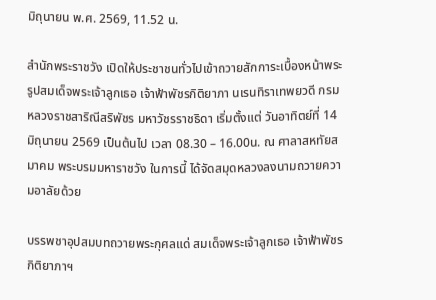มิถุนายน พ.ศ. 2569, 11.52 น.

สำนักพระราชวัง เปิดให้ประชาชนทั่วไปเข้าถวายสักการะเบื้องหน้าพระรูปสมเด็จพระเจ้าลูกเธอ เจ้าฟ้าพัชรกิติยาภา นเรนทิราเทพยวดี กรมหลวงราชสาริณีสริพัชร มหาวัชรราชธิดา เริ่มตั้งแต่ วันอาทิตย์ที่ 14 มิถุนายน 2569 เป็นต้นไป เวลา 08.30 – 16.00น. ณ ศาลาสหทัยสมาคม พระบรมมหาราชวัง ในการนี้ ได้จัดสมุดหลวงลงนามถวายความอาลัยด้วย

บรรพชาอุปสมบทถวายพระกุศลแด่ สมเด็จพระเจ้าลูกเธอ เจ้าฟ้าพัชรกิติยาภาฯ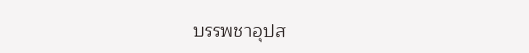บรรพชาอุปส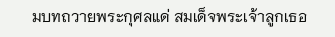มบทถวายพระกุศลแด่ สมเด็จพระเจ้าลูกเธอ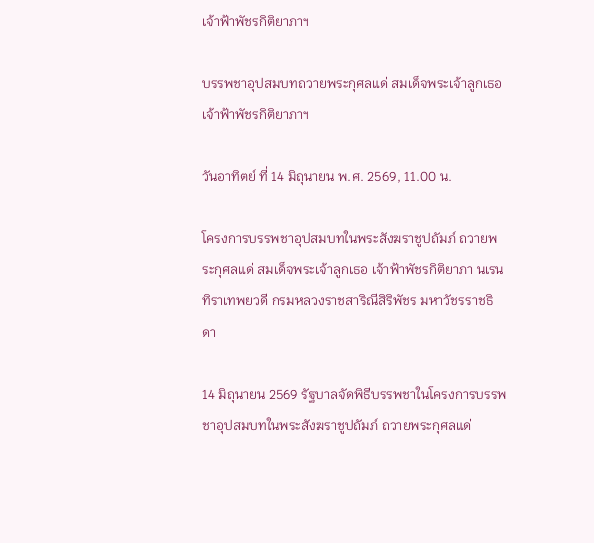เจ้าฟ้าพัชรกิติยาภาฯ

บรรพชาอุปสมบทถวายพระกุศลแด่ สมเด็จพระเจ้าลูกเธอ เจ้าฟ้าพัชรกิติยาภาฯ

วันอาทิตย์ ที่ 14 มิถุนายน พ.ศ. 2569, 11.00 น.

โครงการบรรพชาอุปสมบทในพระสังฆราชูปถัมภ์ ถวายพระกุศลแด่ สมเด็จพระเจ้าลูกเธอ เจ้าฟ้าพัชรกิติยาภา นเรนทิราเทพยวดี กรมหลวงราชสาริณีสิริพัชร มหาวัชรราชธิดา

14 มิถุนายน 2569 รัฐบาลจัดพิธีบรรพชาในโครงการบรรพชาอุปสมบทในพระสังฆราชูปถัมภ์ ถวายพระกุศลแด่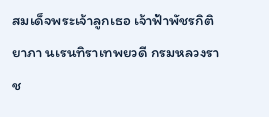สมเด็จพระเจ้าลูกเธอ เจ้าฟ้าพัชรกิติยาภา นเรนทิราเทพยวดี กรมหลวงราช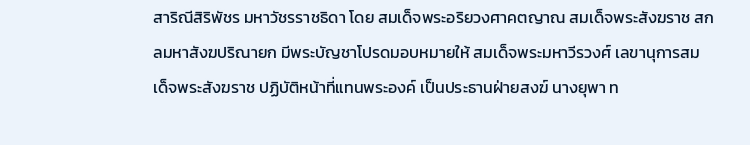สาริณีสิริพัชร มหาวัชรราชธิดา โดย สมเด็จพระอริยวงศาคตญาณ สมเด็จพระสังฆราช สกลมหาสังฆปริณายก มีพระบัญชาโปรดมอบหมายให้ สมเด็จพระมหาวีรวงศ์ เลขานุการสมเด็จพระสังฆราช ปฏิบัติหน้าที่แทนพระองค์ เป็นประธานฝ่ายสงฆ์ นางยุพา ท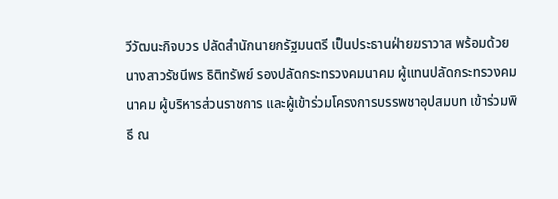วีวัฒนะกิจบวร ปลัดสำนักนายกรัฐมนตรี เป็นประธานฝ่ายฆราวาส พร้อมด้วย นางสาวรัชนีพร ธิติทรัพย์ รองปลัดกระทรวงคมนาคม ผู้แทนปลัดกระทรวงคมนาคม ผู้บริหารส่วนราชการ และผู้เข้าร่วมโครงการบรรพชาอุปสมบท เข้าร่วมพิธี ณ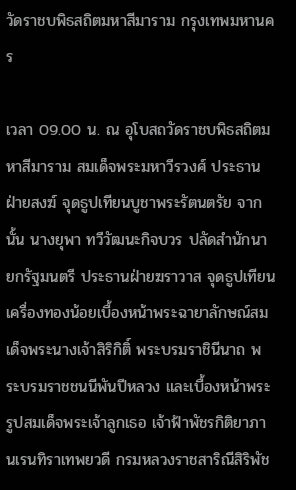วัดราชบพิธสถิตมหาสีมาราม กรุงเทพมหานคร

เวลา 09.00 น. ณ อุโบสถวัดราชบพิธสถิตมหาสีมาราม สมเด็จพระมหาวีรวงศ์ ประธานฝ่ายสงฆ์ จุดธูปเทียนบูชาพระรัตนตรัย จากนั้น นางยุพา ทวีวัฒนะกิจบวร ปลัดสำนักนายกรัฐมนตรี ประธานฝ่ายฆราวาส จุดธูปเทียนเครื่องทองน้อยเบื้องหน้าพระฉายาลักษณ์สมเด็จพระนางเจ้าสิริกิติ์ พระบรมราชินีนาถ พระบรมราชชนนีพันปีหลวง และเบื้องหน้าพระรูปสมเด็จพระเจ้าลูกเธอ เจ้าฟ้าพัชรกิติยาภา นเรนทิราเทพยวดี กรมหลวงราชสาริณีสิริพัช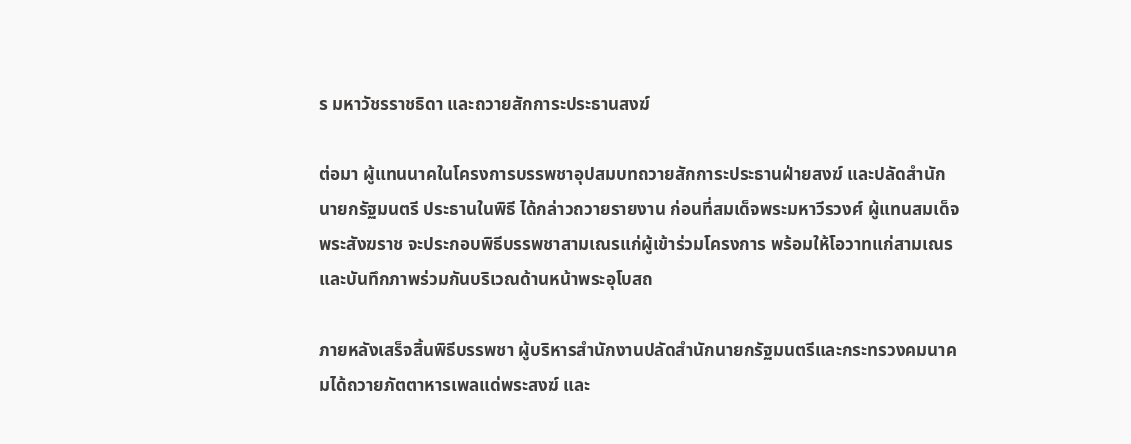ร มหาวัชรราชธิดา และถวายสักการะประธานสงฆ์

ต่อมา ผู้แทนนาคในโครงการบรรพชาอุปสมบทถวายสักการะประธานฝ่ายสงฆ์ และปลัดสำนักนายกรัฐมนตรี ประธานในพิธี ได้กล่าวถวายรายงาน ก่อนที่สมเด็จพระมหาวีรวงศ์ ผู้แทนสมเด็จพระสังฆราช จะประกอบพิธีบรรพชาสามเณรแก่ผู้เข้าร่วมโครงการ พร้อมให้โอวาทแก่สามเณร และบันทึกภาพร่วมกันบริเวณด้านหน้าพระอุโบสถ

ภายหลังเสร็จสิ้นพิธีบรรพชา ผู้บริหารสำนักงานปลัดสำนักนายกรัฐมนตรีและกระทรวงคมนาคมได้ถวายภัตตาหารเพลแด่พระสงฆ์ และ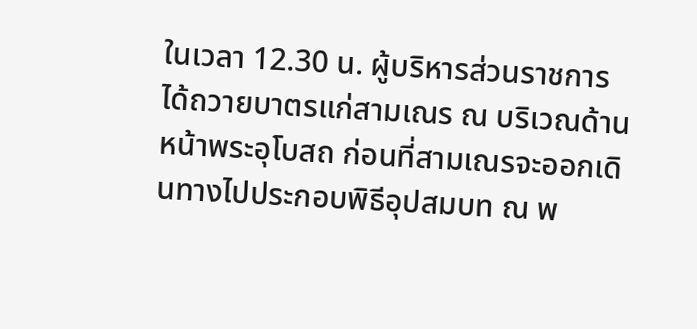ในเวลา 12.30 น. ผู้บริหารส่วนราชการได้ถวายบาตรแก่สามเณร ณ บริเวณด้านหน้าพระอุโบสถ ก่อนที่สามเณรจะออกเดินทางไปประกอบพิธีอุปสมบท ณ พ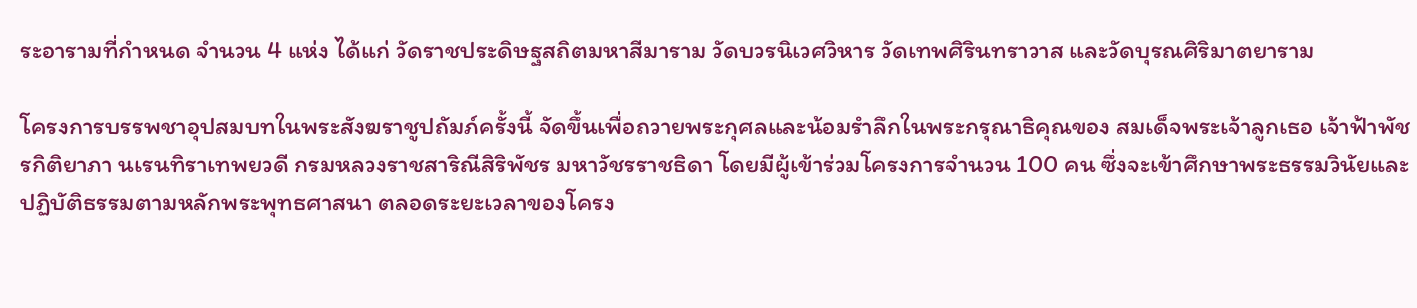ระอารามที่กำหนด จำนวน 4 แห่ง ได้แก่ วัดราชประดิษฐสถิตมหาสีมาราม วัดบวรนิเวศวิหาร วัดเทพศิรินทราวาส และวัดบุรณศิริมาตยาราม

โครงการบรรพชาอุปสมบทในพระสังฆราชูปถัมภ์ครั้งนี้ จัดขึ้นเพื่อถวายพระกุศลและน้อมรำลึกในพระกรุณาธิคุณของ สมเด็จพระเจ้าลูกเธอ เจ้าฟ้าพัชรกิติยาภา นเรนทิราเทพยวดี กรมหลวงราชสาริณีสิริพัชร มหาวัชรราชธิดา โดยมีผู้เข้าร่วมโครงการจำนวน 100 คน ซึ่งจะเข้าศึกษาพระธรรมวินัยและปฏิบัติธรรมตามหลักพระพุทธศาสนา ตลอดระยะเวลาของโครง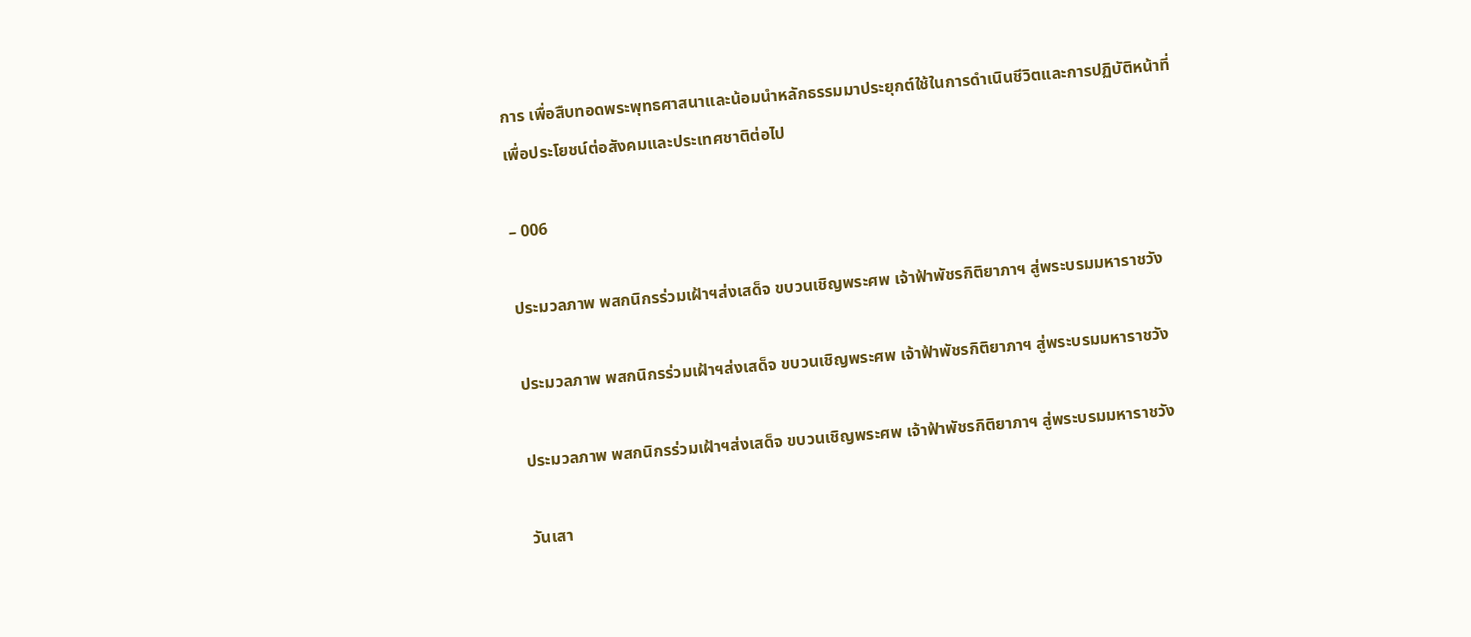การ เพื่อสืบทอดพระพุทธศาสนาและน้อมนำหลักธรรมมาประยุกต์ใช้ในการดำเนินชีวิตและการปฏิบัติหน้าที่เพื่อประโยชน์ต่อสังคมและประเทศชาติต่อไป

– 006

ประมวลภาพ พสกนิกรร่วมเฝ้าฯส่งเสด็จ ขบวนเชิญพระศพ เจ้าฟ้าพัชรกิติยาภาฯ สู่พระบรมมหาราชวัง

ประมวลภาพ พสกนิกรร่วมเฝ้าฯส่งเสด็จ ขบวนเชิญพระศพ เจ้าฟ้าพัชรกิติยาภาฯ สู่พระบรมมหาราชวัง

ประมวลภาพ พสกนิกรร่วมเฝ้าฯส่งเสด็จ ขบวนเชิญพระศพ เจ้าฟ้าพัชรกิติยาภาฯ สู่พระบรมมหาราชวัง

วันเสา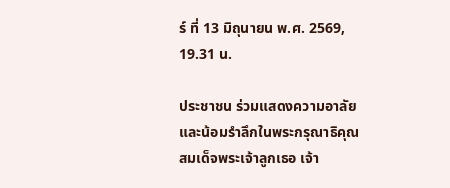ร์ ที่ 13 มิถุนายน พ.ศ. 2569, 19.31 น.

ประชาชน ร่วมแสดงความอาลัย และน้อมรำลึกในพระกรุณาธิคุณสมเด็จพระเจ้าลูกเธอ เจ้า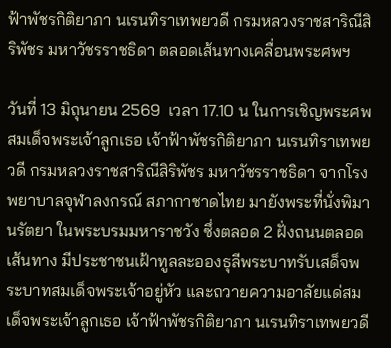ฟ้าพัชรกิติยาภา นเรนทิราเทพยวดี กรมหลวงราชสาริณีสิริพัชร มหาวัชรราชธิดา ตลอดเส้นทางเคลื่อนพระศพฯ

วันที่ 13 มิถุนายน 2569  เวลา 17.10 น ในการเชิญพระศพสมเด็จพระเจ้าลูกเธอ เจ้าฟ้าพัชรกิติยาภา นเรนทิราเทพยวดี กรมหลวงราชสาริณีสิริพัชร มหาวัชรราชธิดา จากโรงพยาบาลจุฬาลงกรณ์ สภากาชาดไทย มายังพระที่นั่งพิมานรัตยา ในพระบรมมหาราชวัง ซึ่งตลอด 2 ฝั่งถนนตลอดเส้นทาง มีประชาชนเฝ้าทูลละอองธุลีพระบาทรับเสด็จพระบาทสมเด็จพระเจ้าอยู่หัว และถวายความอาลัยแด่สมเด็จพระเจ้าลูกเธอ เจ้าฟ้าพัชรกิติยาภา นเรนทิราเทพยวดี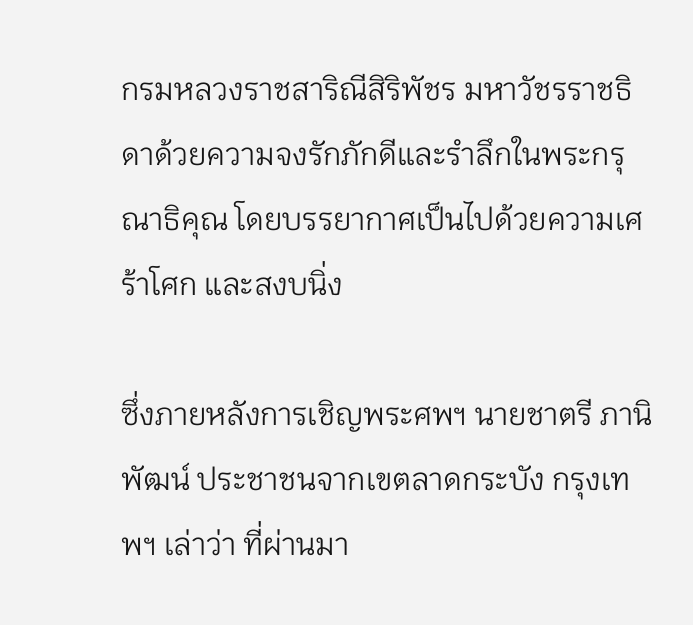กรมหลวงราชสาริณีสิริพัชร มหาวัชรราชธิดาด้วยความจงรักภักดีและรำลึกในพระกรุณาธิคุณ โดยบรรยากาศเป็นไปด้วยความเศร้าโศก และสงบนิ่ง

ซึ่งภายหลังการเชิญพระศพฯ นายชาตรี ภานิพัฒน์ ประชาชนจากเขตลาดกระบัง กรุงเทพฯ เล่าว่า ที่ผ่านมา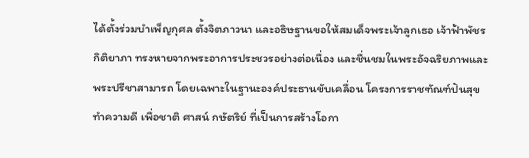ได้ตั้งร่วมบำเพ็ญกุศล ตั้งจิตภาวนา และอธิษฐานขอให้สมเด็จพระเจ้าลูกเธอ เจ้าฟ้าพัชรกิติยาภา ทรงหายจากพระอาการประชวรอย่างต่อเนื่อง และชื่นชมในพระอัจฉริยภาพและพระปรีชาสามารถ โดยเฉพาะในฐานะองค์ประธานขับเคลื่อน โครงการราชฑัณฑ์ปันสุข ทำความดี เพื่อชาติ ศาสน์ กษัตริย์ ที่เป็นการสร้างโอกา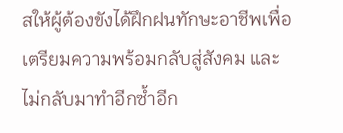สให้ผู้ต้องขังได้ฝึกฝนทักษะอาชีพเพื่อเตรียมความพร้อมกลับสู่สังคม และไม่กลับมาทำอีกซ้ำอีก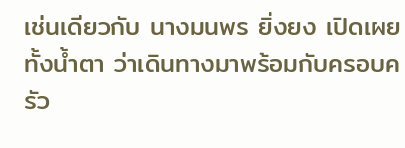เช่นเดียวกับ นางมนพร ยิ่งยง เปิดเผยทั้งน้ำตา ว่าเดินทางมาพร้อมกับครอบครัว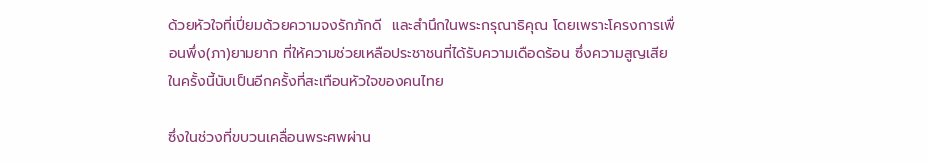ด้วยหัวใจที่เปี่ยมด้วยความจงรักภักดี  และสำนึกในพระกรุณาธิคุณ โดยเพราะโครงการเพื่อนพึ่ง(ภา)ยามยาก ที่ให้ความช่วยเหลือประชาชนที่ได้รับความเดือดร้อน ซึ่งความสูญเสียในครั้งนี้นับเป็นอีกครั้งที่สะเทือนหัวใจของคนไทย

ซึ่งในช่วงที่ขบวนเคลื่อนพระศพผ่าน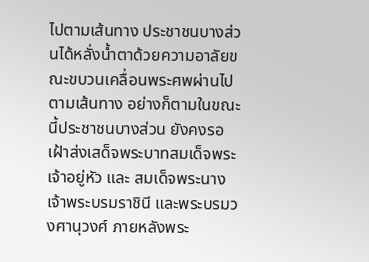ไปตามเส้นทาง ประชาชนบางส่วนได้หลั่งน้ำตาด้วยความอาลัยขณะขบวนเคลื่อนพระศพผ่านไปตามเส้นทาง อย่างก็ตามในขณะนี้ประชาชนบางส่วน ยังคงรอเฝ้าส่งเสด็จพระบาทสมเด็จพระเจ้าอยู่หัว และ สมเด็จพระนางเจ้าพระบรมราชินี และพระบรมวงศานุวงศ์ ภายหลังพระ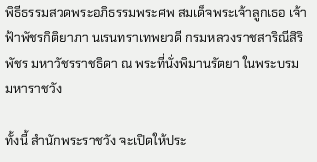พิธีธรรมสวดพระอภิธรรมพระศพ สมเด็จพระเจ้าลูกเธอ เจ้าฟ้าพัชรกิติยาภา นเรนทราเทพยวดี กรมหลวงราชสาริณีสิริพัชร มหาวัชรราชธิดา ณ พระที่นั่งพิมานรัตยา ในพระบรมมหาราชวัง

ทั้งนี้ สำนักพระราชวัง จะเปิดให้ประ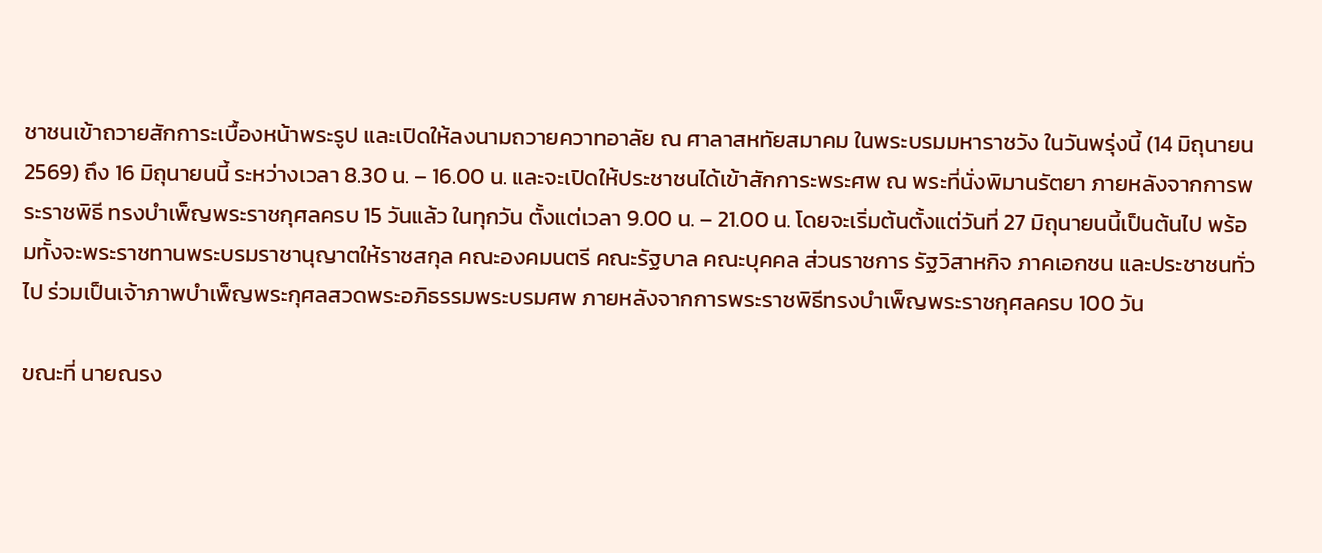ชาชนเข้าถวายสักการะเบื้องหน้าพระรูป และเปิดให้ลงนามถวายควาทอาลัย ณ ศาลาสหทัยสมาคม ในพระบรมมหาราชวัง ในวันพรุ่งนี้ (14 มิถุนายน 2569) ถึง 16 มิถุนายนนี้ ระหว่างเวลา 8.30 น. – 16.00 น. และจะเปิดให้ประชาชนได้เข้าสักการะพระศพ ณ พระที่นั่งพิมานรัตยา ภายหลังจากการพระราชพิธี ทรงบําเพ็ญพระราชกุศลครบ 15 วันแล้ว ในทุกวัน ตั้งแต่เวลา 9.00 น. – 21.00 น. โดยจะเริ่มต้นตั้งแต่วันที่ 27 มิถุนายนนี้เป็นต้นไป พร้อมทั้งจะพระราชทานพระบรมราชานุญาตให้ราชสกุล คณะองคมนตรี คณะรัฐบาล คณะบุคคล ส่วนราชการ รัฐวิสาหกิจ ภาคเอกชน และประชาชนทั่วไป ร่วมเป็นเจ้าภาพบําเพ็ญพระกุศลสวดพระอภิธรรมพระบรมศพ ภายหลังจากการพระราชพิธีทรงบําเพ็ญพระราชกุศลครบ 100 วัน

ขณะที่ นายณรง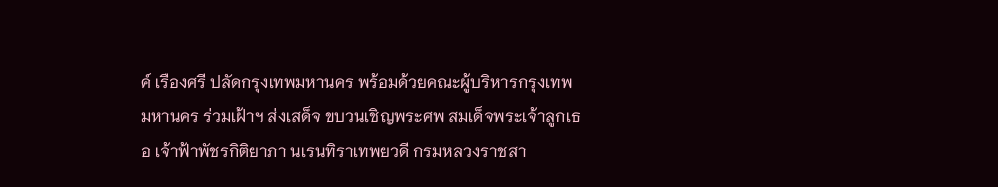ค์ เรืองศรี ปลัดกรุงเทพมหานคร พร้อมด้วยคณะผู้บริหารกรุงเทพมหานคร ร่วมเฝ้าฯ ส่งเสด็จ ขบวนเชิญพระศพ สมเด็จพระเจ้าลูกเธอ เจ้าฟ้าพัชรกิติยาภา นเรนทิราเทพยวดี กรมหลวงราชสา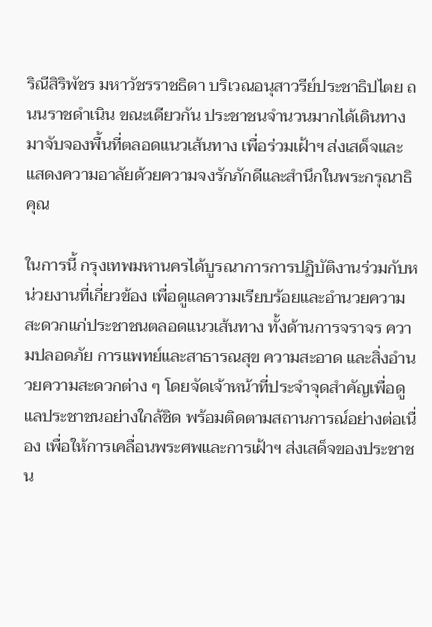ริณีสิริพัชร มหาวัชรราชธิดา บริเวณอนุสาวรีย์ประชาธิปไตย ถนนราชดำเนิน ขณะเดียวกัน ประชาชนจำนวนมากได้เดินทางมาจับจองพื้นที่ตลอดแนวเส้นทาง เพื่อร่วมเฝ้าฯ ส่งเสด็จและแสดงความอาลัยด้วยความจงรักภักดีและสำนึกในพระกรุณาธิคุณ

ในการนี้ กรุงเทพมหานครได้บูรณาการการปฏิบัติงานร่วมกับหน่วยงานที่เกี่ยวข้อง เพื่อดูแลความเรียบร้อยและอำนวยความสะดวกแก่ประชาชนตลอดแนวเส้นทาง ทั้งด้านการจราจร ความปลอดภัย การแพทย์และสาธารณสุข ความสะอาด และสิ่งอำนวยความสะดวกต่าง ๆ โดยจัดเจ้าหน้าที่ประจำจุดสำคัญเพื่อดูแลประชาชนอย่างใกล้ชิด พร้อมติดตามสถานการณ์อย่างต่อเนื่อง เพื่อให้การเคลื่อนพระศพและการเฝ้าฯ ส่งเสด็จของประชาชน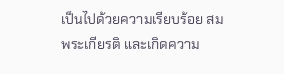เป็นไปด้วยความเรียบร้อย สมพระเกียรติ และเกิดความ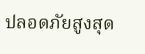ปลอดภัยสูงสุด